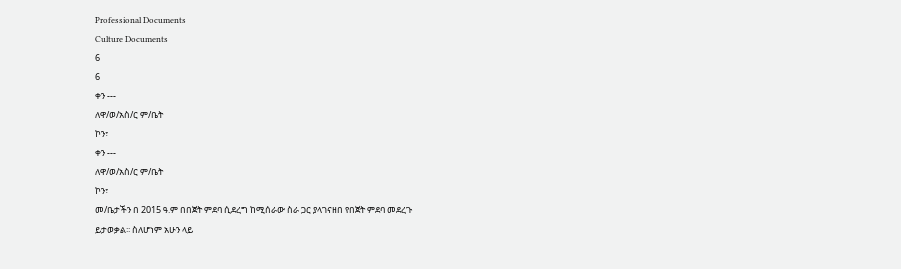Professional Documents
Culture Documents
6
6
ቀን ---
ለዋ/ወ/አስ/ር ም/ቤት
ኮን፣
ቀን ---
ለዋ/ወ/አስ/ር ም/ቤት
ኮን፣
መ/ቤታችን በ 2015 ዓ.ም በበጀት ምደባ ሲደረግ ከሚሰራው ስራ ጋር ያላገናዘበ የበጀት ምደባ መደረጉ
ይታወቃል፡፡ ስለሆነም አሁን ላይ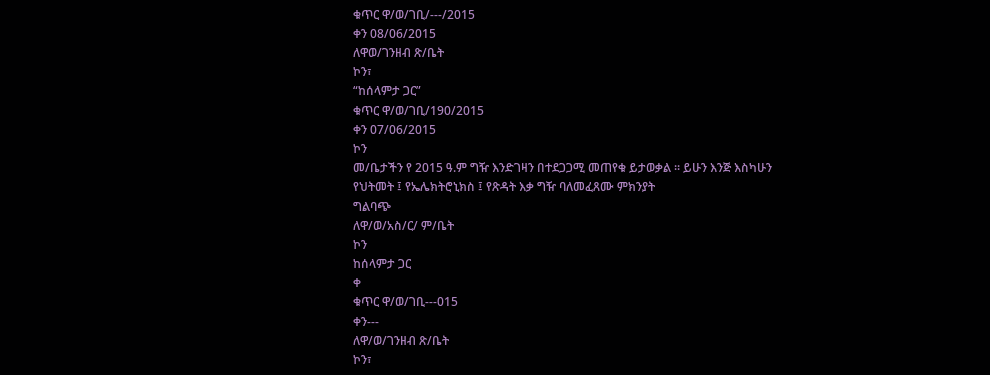ቁጥር ዋ/ወ/ገቢ/---/2015
ቀን 08/06/2015
ለዋወ/ገንዘብ ጽ/ቤት
ኮን፣
“ከሰላምታ ጋር”
ቁጥር ዋ/ወ/ገቢ/190/2015
ቀን 07/06/2015
ኮን
መ/ቤታችን የ 2015 ዓ.ም ግዥ እንድገዛን በተደጋጋሚ መጠየቁ ይታወቃል ፡፡ ይሁን እንጅ እስካሁን
የህትመት ፤ የኤሌክትሮኒክስ ፤ የጽዳት እቃ ግዥ ባለመፈጸሙ ምክንያት
ግልባጭ
ለዋ/ወ/አስ/ር/ ም/ቤት
ኮን
ከሰላምታ ጋር
ቀ
ቁጥር ዋ/ወ/ገቢ---015
ቀን---
ለዋ/ወ/ገንዘብ ጽ/ቤት
ኮን፣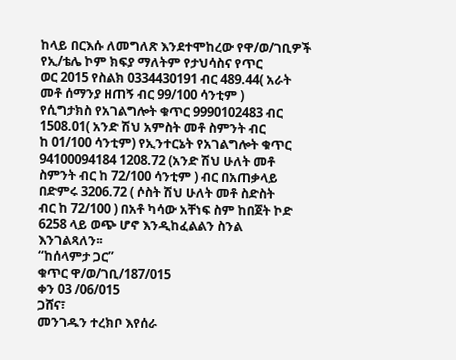ከላይ በርእሱ ለመግለጽ እንደተሞከረው የዋ/ወ/ገቢዎች የኢ/ቴሌ ኮም ክፍያ ማለትም የታህሳስና የጥር
ወር 2015 የስልክ 0334430191 ብር 489.44( አራት መቶ ሰማንያ ዘጠኝ ብር 99/100 ሳንቲም )
የሲግታክስ የአገልግሎት ቁጥር 9990102483 ብር 1508.01( አንድ ሽህ አምስት መቶ ስምንት ብር
ከ 01/100 ሳንቲም) የኢንተርኔት የአገልግሎት ቁጥር 94100094184 1208.72 (አንድ ሽህ ሁለት መቶ
ስምንት ብር ከ 72/100 ሳንቲም ) ብር በአጠቃላይ በድምሩ 3206.72 ( ሶስት ሽህ ሁለት መቶ ስድስት
ብር ከ 72/100 ) በአቶ ካሳው አቸነፍ ስም ከበጀት ኮድ 6258 ላይ ወጭ ሆኖ እንዲከፈልልን ስንል
እንገልጻለን፡፡
“ከሰላምታ ጋር”
ቁጥር ዋ/ወ/ገቢ/187/015
ቀን 03 /06/015
ጋሸና፣
መንገዱን ተረክቦ እየሰራ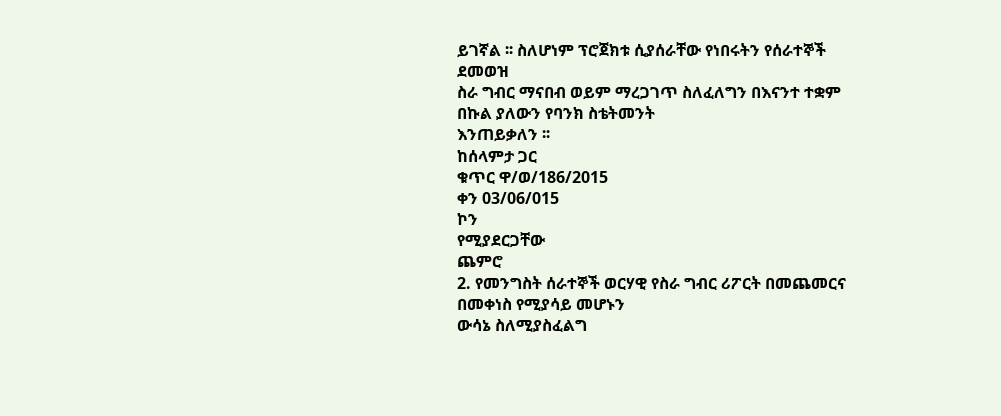ይገኛል ፡፡ ስለሆነም ፕሮጀክቱ ሲያሰራቸው የነበሩትን የሰራተኞች ደመወዝ
ስራ ግብር ማናበብ ወይም ማረጋገጥ ስለፈለግን በእናንተ ተቋም በኩል ያለውን የባንክ ስቴትመንት
እንጠይቃለን ፡፡
ከሰላምታ ጋር
ቁጥር ዋ/ወ/186/2015
ቀን 03/06/015
ኮን
የሚያደርጋቸው
ጨምሮ
2. የመንግስት ሰራተኞች ወርሃዊ የስራ ግብር ሪፖርት በመጨመርና በመቀነስ የሚያሳይ መሆኑን
ውሳኔ ስለሚያስፈልግ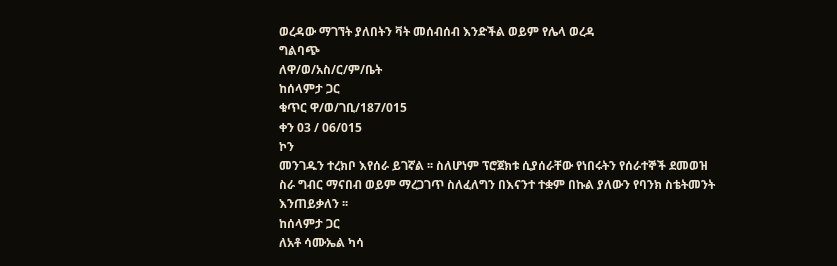ወረዳው ማገኘት ያለበትን ቫት መሰብሰብ እንድችል ወይም የሌላ ወረዳ
ግልባጭ
ለዋ/ወ/አስ/ር/ም/ቤት
ከሰላምታ ጋር
ቁጥር ዋ/ወ/ገቢ/187/015
ቀን 03 / 06/015
ኮን
መንገዱን ተረክቦ እየሰራ ይገኛል ፡፡ ስለሆነም ፕሮጀክቱ ሲያሰራቸው የነበሩትን የሰራተኞች ደመወዝ
ስራ ግብር ማናበብ ወይም ማረጋገጥ ስለፈለግን በእናንተ ተቋም በኩል ያለውን የባንክ ስቴትመንት
እንጠይቃለን ፡፡
ከሰላምታ ጋር
ለአቶ ሳሙኤል ካሳ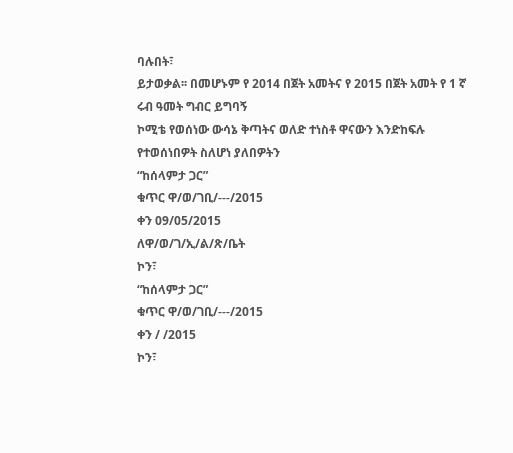ባሉበት፣
ይታወቃል፡፡ በመሆኑም የ 2014 በጀት አመትና የ 2015 በጀት አመት የ 1 ኛ ሩብ ዓመት ግብር ይግባኝ
ኮሚቴ የወሰነው ውሳኔ ቅጣትና ወለድ ተነስቶ ዋናውን እንድከፍሉ የተወሰነበዎት ስለሆነ ያለበዎትን
“ከሰላምታ ጋር”
ቁጥር ዋ/ወ/ገቢ/---/2015
ቀን 09/05/2015
ለዋ/ወ/ገ/ኢ/ል/ጽ/ቤት
ኮን፣
“ከሰላምታ ጋር”
ቁጥር ዋ/ወ/ገቢ/---/2015
ቀን / /2015
ኮን፣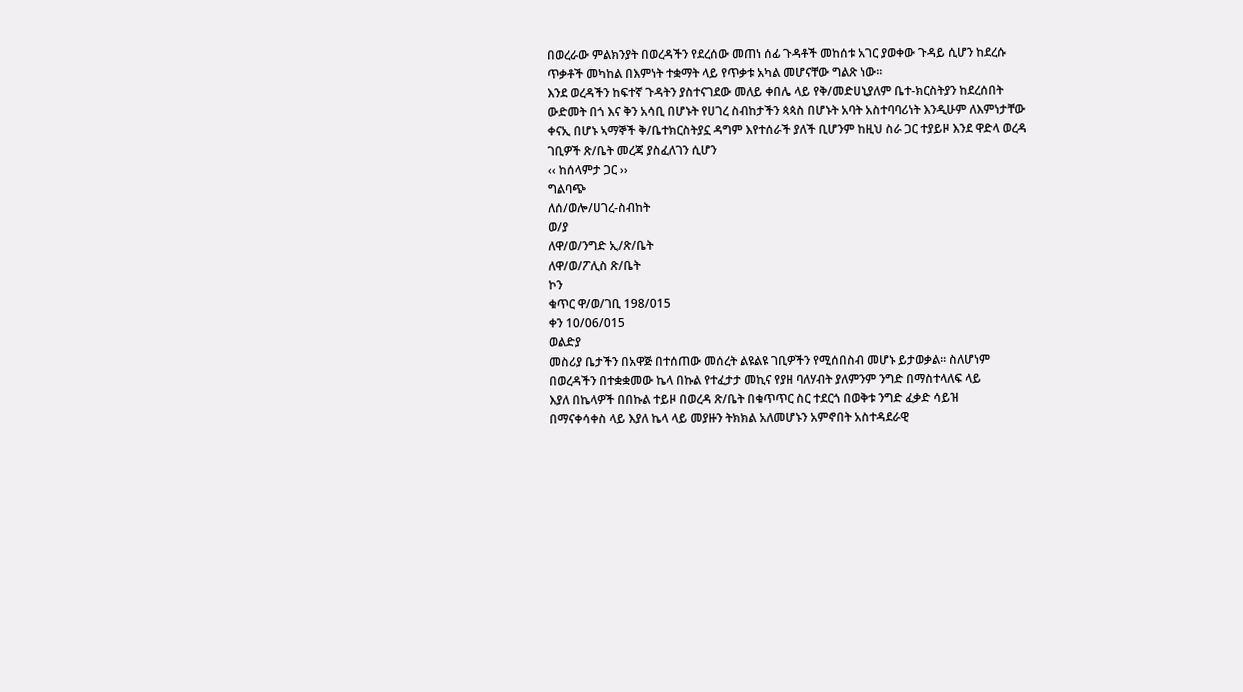በወረራው ምልክንያት በወረዳችን የደረሰው መጠነ ሰፊ ጉዳቶች መከሰቱ አገር ያወቀው ጉዳይ ሲሆን ከደረሱ
ጥቃቶች መካከል በእምነት ተቋማት ላይ የጥቃቱ አካል መሆናቸው ግልጽ ነው፡፡
እንደ ወረዳችን ከፍተኛ ጉዳትን ያስተናገደው መለይ ቀበሌ ላይ የቅ/መድሀኒያለም ቤተ-ክርስትያን ከደረሰበት
ውድመት በጎ እና ቅን አሳቢ በሆኑት የሀገረ ስብከታችን ጳጳስ በሆኑት አባት አስተባባሪነት እንዲሁም ለእምነታቸው
ቀናኢ በሆኑ ኣማኞች ቅ/ቤተክርስትያኗ ዳግም እየተሰራች ያለች ቢሆንም ከዚህ ስራ ጋር ተያይዞ እንደ ዋድላ ወረዳ
ገቢዎች ጽ/ቤት መረጃ ያስፈለገን ሲሆን
‹‹ ከሰላምታ ጋር ››
ግልባጭ
ለሰ/ወሎ/ሀገረ-ስብከት
ወ/ያ
ለዋ/ወ/ንግድ ኢ/ጽ/ቤት
ለዋ/ወ/ፖሊስ ጽ/ቤት
ኮን
ቁጥር ዋ/ወ/ገቢ 198/015
ቀን 10/06/015
ወልድያ
መስሪያ ቤታችን በአዋጅ በተሰጠው መሰረት ልዩልዩ ገቢዎችን የሚሰበስብ መሆኑ ይታወቃል፡፡ ስለሆነም
በወረዳችን በተቋቋመው ኬላ በኩል የተፈታታ መኪና የያዘ ባለሃብት ያለምንም ንግድ በማስተላለፍ ላይ
እያለ በኬላዎች በበኩል ተይዞ በወረዳ ጽ/ቤት በቁጥጥር ስር ተደርጎ በወቅቱ ንግድ ፈቃድ ሳይዝ
በማናቀሳቀስ ላይ እያለ ኬላ ላይ መያዙን ትክክል አለመሆኑን አምኖበት አስተዳደራዊ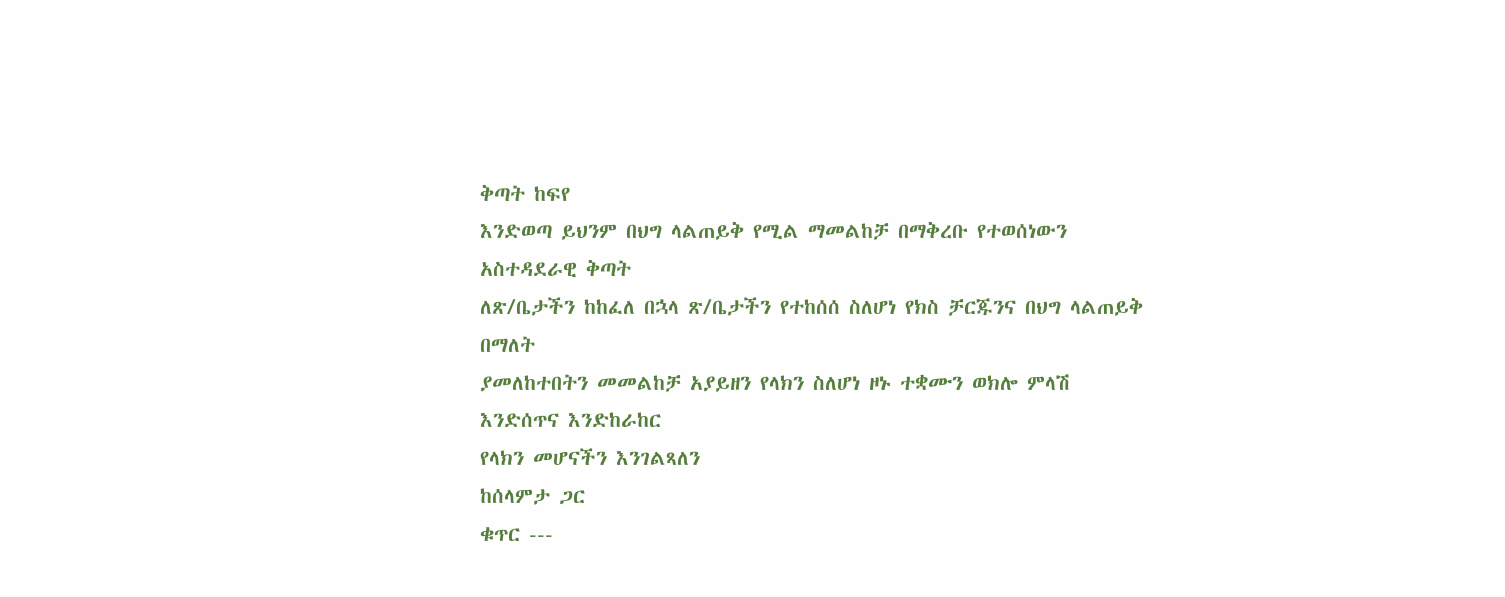ቅጣት ከፍየ
እንድወጣ ይህንም በህግ ላልጠይቅ የሚል ማመልከቻ በማቅረቡ የተወሰነውን አስተዳደራዊ ቅጣት
ለጽ/ቤታችን ከከፈለ በኋላ ጽ/ቤታችን የተከሰሰ ስለሆነ የክስ ቻርጁንና በህግ ላልጠይቅ በማለት
ያመለከተበትን መመልከቻ አያይዘን የላክን ስለሆነ ዞኑ ተቋሙን ወክሎ ምላሽ እንድሰጥና እንድከራከር
የላክን መሆናችን እንገልጻለን
ከሰላምታ ጋር
ቁጥር ---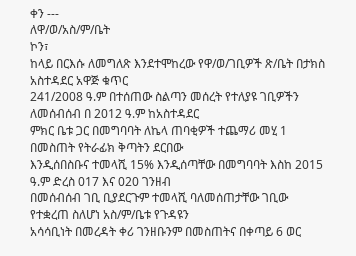ቀን ---
ለዋ/ወ/አስ/ም/ቤት
ኮን፣
ከላይ በርእሱ ለመግለጽ እንደተሞከረው የዋ/ወ/ገቢዎች ጽ/ቤት በታክስ አስተዳደር አዋጅ ቁጥር
241/2008 ዓ.ም በተሰጠው ስልጣን መሰረት የተለያዩ ገቢዎችን ለመሰብሰብ በ 2012 ዓ.ም ከአስተዳደር
ምክር ቤቱ ጋር በመግባባት ለኬላ ጠባቂዎች ተጨማሪ መሂ 1 በመስጠት የትራፊክ ቅጣትን ደርበው
እንዲሰበስቡና ተመላሺ 15% እንዲሰጣቸው በመግባባት እስከ 2015 ዓ.ም ድረስ 017 እና 020 ገንዘብ
በመሰብሰብ ገቢ ቢያደርጉም ተመላሺ ባለመሰጠታቸው ገቢው የተቋረጠ ስለሆነ አስ/ም/ቤቱ የጉዳዩን
አሳሳቢነት በመረዳት ቀሪ ገንዘቡንም በመስጠትና በቀጣይ 6 ወር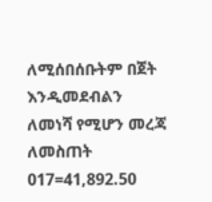ለሚሰበሰቡትም በጀት እንዲመደብልን
ለመነሻ የሚሆን መረጃ ለመስጠት 017=41,892.50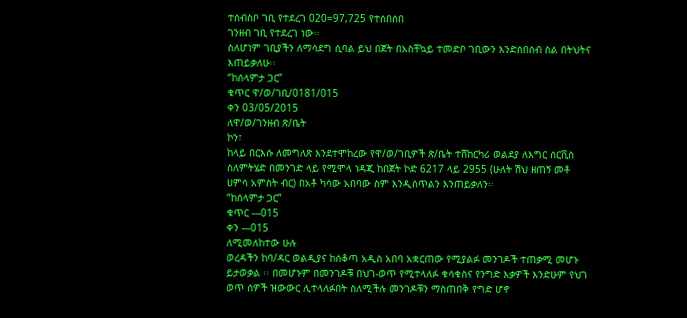ተሰብስቦ ገቢ የተደረገ 020=97,725 የተሰበሰበ
ገንዘብ ገቢ የተደረገ ነው፡፡
ስለሆነም ገቢያችን ለማሳደግ ሲባል ይህ በጀት በአስቸኳይ ተመድቦ ገቢውን እንድሰበሰብ ስል በትህትና
እጠይቃለሁ፡፡
“ከሰላምታ ጋር”
ቁጥር ዋ/ወ/ገቢ/0181/015
ቀን 03/05/2015
ለዋ/ወ/ገንዘብ ጽ/ቤት
ኮን፣
ከላይ በርእሱ ለመግለጽ እንደተሞከረው የዋ/ወ/ገቢዎች ጽ/ቤት ተሸከርካሪ ወልደያ ለእግር ሰርቪስ
ስለምትሄድ በመንገድ ላይ የሚሞላ ነዳጂ ከበጀት ኮድ 6217 ላይ 2955 (ሁለት ሽህ ዘጠኝ መቶ
ሀምሳ አምስት ብር) በአቶ ካሳው አበባው ስም እንዲሰጥልን እንጠይቃለን፡፡
“ከሰላምታ ጋር”
ቁጥር ---015
ቀን ---015
ለሚመለከተው ሁሉ
ወረዳችን ከባ/ዳር ወልዲያና ከሰቆጣ አዲስ አበባ አቋርጠው የሚያልፉ መንገዶች ተጠቃሚ መሆኑ
ይታወቃል ፡፡ በመሆኑም በመንገዶቹ በህገ-ወጥ የሚተላለፉ ቁሳቁስና የንግድ እቃዎች እንድሁም የህገ
ወጥ ሰዎች ዝውውር ሊተላለፉበት ስለሚችሉ መንገዶቹን ማስጠበቅ የግድ ሆኖ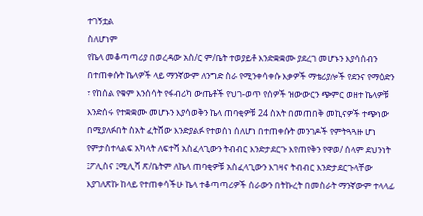ተገኝቷል
ስለሆነም
የኬላ መቆጣጣሪያ በወረዳው አስ/ር ም/ቤት ተወያይቶ እንድቋቋሙ ያደረገ መሆኑን እያሳሰብን
በተጠቀሱት ኬላዎች ላይ ማንኛውም ለንግድ ስራ የሚንቀሳቀሱ እቃዎች ማቴሪያሎች የደንና የማዕድን
፣ የከሰል የቁም እንሰሳት የፋብሪካ ውጤቶች የህገ-ወጥ የሰዎች ዝውውርን ጭምር ወዘተ ኬላዎቹ
እንድሰሩ የተቋቋሙ መሆኑን እያሳወቅን ኬላ ጠባቂዎቹ 24 ስአት በመጠበቅ መኪናዎች ተጭነው
በሚያለፉበት ስአት ፈትሸው እንድያልፉ የተወሰነ ሰለሆነ በተጠቀሱት መንገዶች የምትጓጓዙ ሆነ
የምታስተላልፍ አካላት ለፍተሻ አስፈላጊውን ትብብር እንድታደርጉ እየጠየቅን የዋወ/ ሰላም ደህንነት
፤ፖሊስና ፤ሚሊሻ ጽ/ቤትም ለኬላ ጠባቂዎቹ አስፈላጊውን እገዛና ትብብር እንድታደርጉላቸው
እያገለጽኩ ከላይ የተጠቀሳችሁ ኬላ ተቆጣጣሪዎች ሰራውን በትኩረት በመስራት ማንኛውም ተላላፊ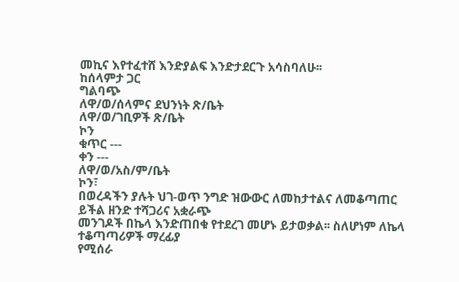መኪና እየተፈተሸ እንድያልፍ እንድታደርጉ አሳስባለሁ፡፡
ከሰላምታ ጋር
ግልባጭ
ለዋ/ወ/ሰላምና ደህንነት ጽ/ቤት
ለዋ/ወ/ገቢዎች ጽ/ቤት
ኮን
ቁጥር ---
ቀን ---
ለዋ/ወ/አስ/ም/ቤት
ኮን፣
በወረዳችን ያሉት ህገ-ወጥ ንግድ ዝውውር ለመከታተልና ለመቆጣጠር ይችል ዘንድ ተሻጋሪና አቋራጭ
መንገዶች በኬላ እንድጠበቁ የተደረገ መሆኑ ይታወቃል፡፡ ስለሆነም ለኬላ ተቆጣጣሪዎች ማረፊያ
የሚሰራ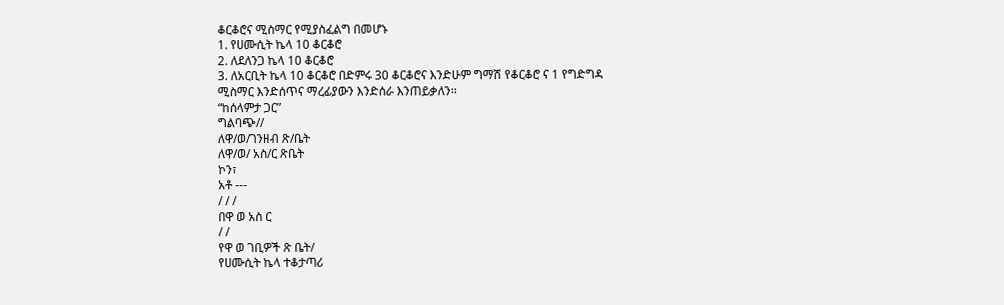ቆርቆሮና ሚስማር የሚያስፈልግ በመሆኑ
1. የሀሙሲት ኬላ 10 ቆርቆሮ
2. ለደለንጋ ኬላ 10 ቆርቆሮ
3. ለአርቢት ኬላ 10 ቆርቆሮ በድምሩ 30 ቆርቆሮና እንድሁም ግማሽ የቆርቆሮ ና 1 የግድግዳ
ሚስማር እንድሰጥና ማረፊያውን እንድሰራ እንጠይቃለን፡፡
“ከሰላምታ ጋር”
ግልባጭ//
ለዋ/ወ/ገንዘብ ጽ/ቤት
ለዋ/ወ/ አስ/ር ጽቤት
ኮን፣
አቶ ---
/ / /
በዋ ወ አስ ር
/ /
የዋ ወ ገቢዎች ጽ ቤት/
የሀሙሲት ኬላ ተቆታጣሪ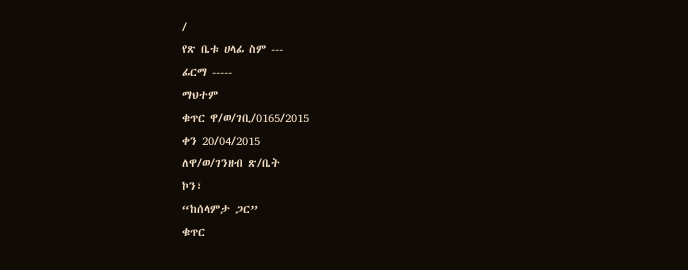/
የጽ ቤቱ ሀላፊ ስም ---
ፊርማ -----
ማህተም
ቁጥር ዋ/ወ/ገቢ/0165/2015
ቀን 20/04/2015
ለዋ/ወ/ገንዘብ ጽ/ቤት
ኮን፣
“ከሰላምታ ጋር”
ቁጥር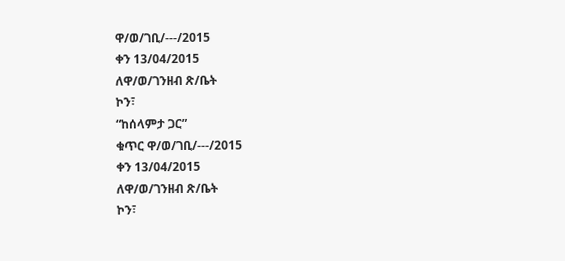ዋ/ወ/ገቢ/---/2015
ቀን 13/04/2015
ለዋ/ወ/ገንዘብ ጽ/ቤት
ኮን፣
“ከሰላምታ ጋር”
ቁጥር ዋ/ወ/ገቢ/---/2015
ቀን 13/04/2015
ለዋ/ወ/ገንዘብ ጽ/ቤት
ኮን፣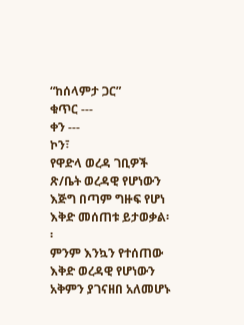“ከሰላምታ ጋር”
ቁጥር ---
ቀን ---
ኮን፣
የዋድላ ወረዳ ገቢዎች ጽ/ቤት ወረዳዊ የሆነውን እጅግ በጣም ግዙፍ የሆነ እቅድ መሰጠቱ ይታወቃል፡፡
ምንም እንኳን የተሰጠው እቅድ ወረዳዊ የሆነውን አቅምን ያገናዘበ አለመሆኑ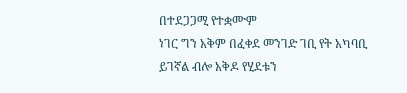በተደጋጋሚ የተቋሙም
ነገር ግን አቅም በፈቀደ መንገድ ገቢ የት አካባቢ ይገኛል ብሎ አቅዶ የሂደቱን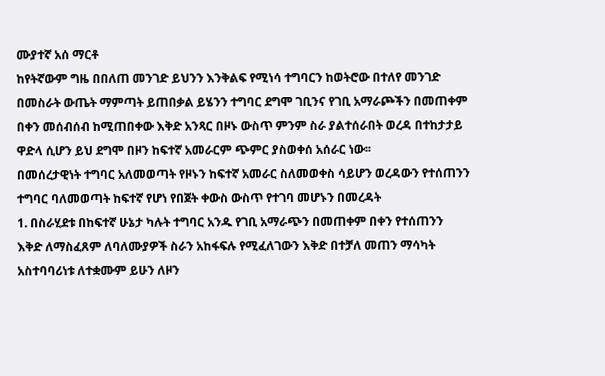ሙያተኛ አሰ ማርቶ
ከየትኛውም ግዜ በበለጠ መንገድ ይህንን እንቅልፍ የሚነሳ ተግባርን ከወትሮው በተለየ መንገድ
በመስራት ውጤት ማምጣት ይጠበቃል ይሄንን ተግባር ደግሞ ገቢንና የገቢ አማራጮችን በመጠቀም
በቀን መሰብሰብ ከሚጠበቀው እቅድ አንጻር በዞኑ ውስጥ ምንም ስራ ያልተሰራበት ወረዳ በተከታታይ
ዋድላ ሲሆን ይህ ደግሞ በዞን ከፍተኛ አመራርም ጭምር ያስወቀሰ አሰራር ነው፡፡
በመሰረታዊነት ተግባር አለመወጣት የዞኑን ከፍተኛ አመራር ስለመወቀስ ሳይሆን ወረዳውን የተሰጠንን
ተግባር ባለመወጣት ከፍተኛ የሆነ የበጀት ቀውስ ውስጥ የተገባ መሆኑን በመረዳት
1. በስራሂደቱ በከፍተኛ ሁኔታ ካሉት ተግባር አንዱ የገቢ አማራጭን በመጠቀም በቀን የተሰጠንን
እቅድ ለማስፈጸም ለባለሙያዎች ስራን አከፋፍሉ የሚፈለገውን እቅድ በተቻለ መጠን ማሳካት
አስተባባሪነቱ ለተቋሙም ይሁን ለዞን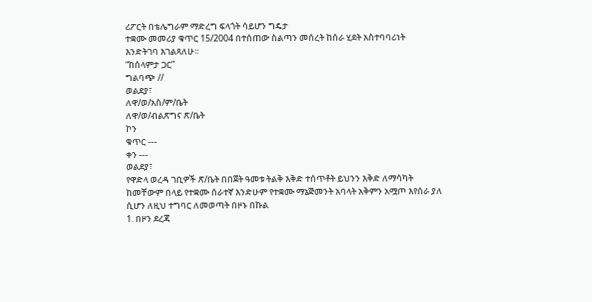ሪፖርት በቴሌግራም ማድረግ ፍላጎት ሳይሆን ግዴታ
ተቋሙ መመሪያ ቁጥር 15/2004 በተሰጠው ስልጣን መሰረት ከሰራ ሂደት አስተባባሪነት
እንድትገባ እገልጻለሁ፡፡
“ከሰላምታ ጋር”
ግልባጭ //
ወልደያ፣
ለዋ/ወ/አስ/ም/ቤት
ለዋ/ወ/ብልጽግና ጽ/ቤት
ኮን
ቁጥር ---
ቀን ---
ወልደያ፣
የዋድላ ወረዳ ገቢዎች ጽ/ቤት በበጀት ዓመቱ ትልቅ እቅድ ተሰጥቶት ይህንን እቅድ ለማሳካት
ከመቸውም በላይ የተቋሙ ሰራተኛ እንድሁም የተቋሙ ማኔጅመንት አባላት አቅምን አሟጦ እየሰራ ያለ
ሲሆን ለዚህ ተግባር ለመወጣት በዞኑ በኩል
1. በዞን ደረጃ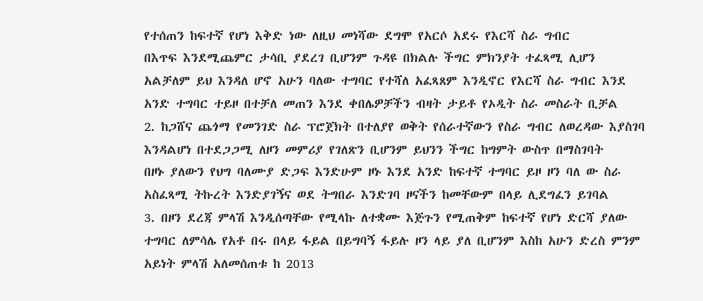የተሰጠን ከፍተኛ የሆነ እቅድ ነው ለዚህ መነሻው ደግሞ የአርሶ አደሩ የእርሻ ስራ ግብር
በእጥፍ እንደሚጨምር ታሳቢ ያደረገ ቢሆንም ጉዳዩ በክልሉ ችግር ምክንያት ተፈጻሚ ሊሆን
አልቻለም ይህ እንዳለ ሆኖ አሁን ባለው ተግባር የተሻለ አፈጻጸም እንዲኖር የእርሻ ስራ ግብር እንደ
አንድ ተግባር ተይዞ በተቻለ መጠን እንደ ቀበሌዎቻችን ብዛት ታይቶ የኦዲት ስራ መስራት ቢቻል
2. ከጋሸና ጨጎማ የመንገድ ስራ ፕሮጀክት በተለያየ ወቅት የሰራተኛውን የስራ ግብር ለወረዳው እያስገባ
እንዳልሆነ በተደጋጋሚ ለዞን መምሪያ የገለጽን ቢሆንም ይህንን ችግር ከግምት ውስጥ በማስገባት
በዞኑ ያለውን የህግ ባለሙያ ድጋፍ እንድሁም ዞኑ እንደ አንድ ከፍተኛ ተግባር ይዞ ዞን ባለ ው ስራ
አስፈጻሚ ትኩረት እንድያገኝና ወደ ትግበራ እንድገባ ዞናችን ከመቸውም በላይ ሊደግፈን ይገባል
3. በዞን ደረጃ ምላሽ እንዲሰጣቸው የሚላኩ ለተቋሙ እጅጉን የሚጠቅም ከፍተኛ የሆነ ድርሻ ያለው
ተግባር ለምሳሌ የአቶ በሩ በላይ ፋይል በይግባኝ ፋይሉ ዞን ላይ ያለ ቢሆንም እስከ አሁን ድረስ ምንም
አይነት ምላሽ አለመሰጠቱ ከ 2013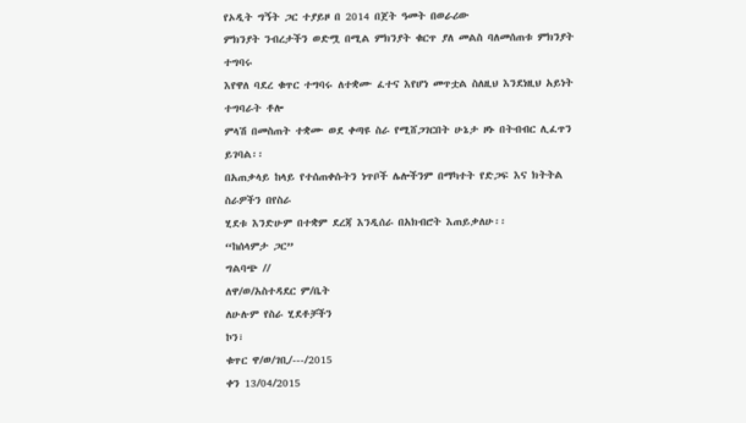የኦዲት ግኝት ጋር ተያይዞ በ 2014 በጀት ዓመት በወራሪው
ምክንያት ንብረታችን ወድሟ በሚል ምክንያት ቁርጥ ያለ መልስ ባለመሰጠቱ ምክንያት ተግባሩ
እየዋለ ባደረ ቁጥር ተግባሩ ለተቋሙ ፈተና እየሆነ መጥቷል ስለዚህ እንደነዚህ አይነት ተግባራት ቶሎ
ምላሽ በመስጠት ተቋሙ ወደ ቀጣዩ ስራ የሚሸጋገርበት ሁኔታ ዞኑ በትብብር ሊፈጥን ይገባል፡፡
በአጠቃላይ ከላይ የተሰጠቀሱትን ነጥቦች ሌሎችንም በማካተት የድጋፍ እና ክትትል ስራዎችን በየስራ
ሂደቱ እንድሁም በተቋም ደረጃ እንዲሰራ በአክብሮት እጠይቃለሁ፡፡
“ከሰላምታ ጋር”
ግልባጭ //
ለዋ/ወ/አስተዳደር ም/ቤት
ለሁሉም የስራ ሂደቶቻችን
ኮን፣
ቁጥር ዋ/ወ/ገቢ/---/2015
ቀን 13/04/2015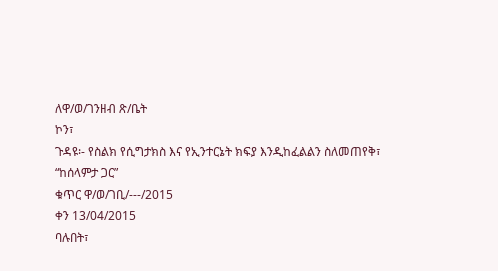ለዋ/ወ/ገንዘብ ጽ/ቤት
ኮን፣
ጉዳዩ፡- የስልክ የሲግታክስ እና የኢንተርኔት ክፍያ እንዲከፈልልን ስለመጠየቅ፣
“ከሰላምታ ጋር”
ቁጥር ዋ/ወ/ገቢ/---/2015
ቀን 13/04/2015
ባሉበት፣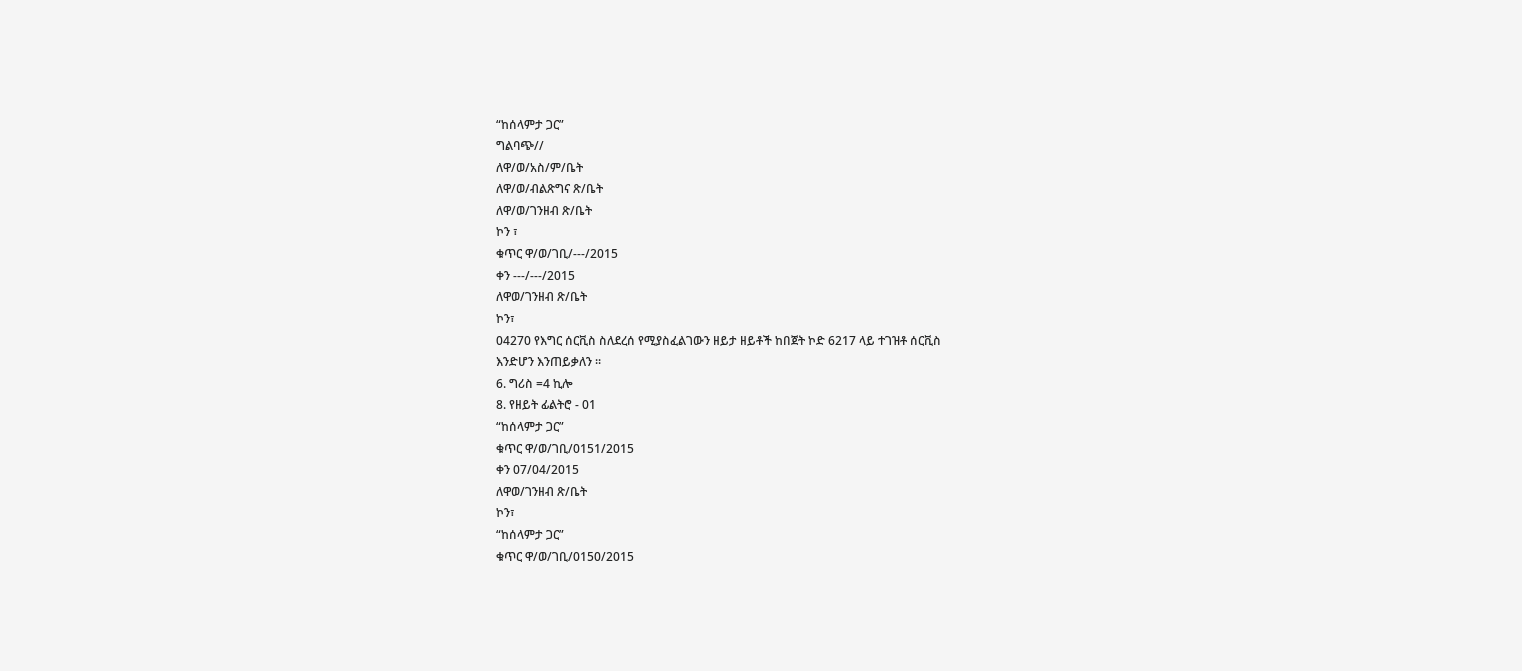“ከሰላምታ ጋር”
ግልባጭ//
ለዋ/ወ/አስ/ም/ቤት
ለዋ/ወ/ብልጽግና ጽ/ቤት
ለዋ/ወ/ገንዘብ ጽ/ቤት
ኮን ፣
ቁጥር ዋ/ወ/ገቢ/---/2015
ቀን ---/---/2015
ለዋወ/ገንዘብ ጽ/ቤት
ኮን፣
04270 የእግር ሰርቪስ ስለደረሰ የሚያስፈልገውን ዘይታ ዘይቶች ከበጀት ኮድ 6217 ላይ ተገዝቶ ሰርቪስ
እንድሆን እንጠይቃለን ፡፡
6. ግሪስ =4 ኪሎ
8. የዘይት ፊልትሮ - 01
“ከሰላምታ ጋር”
ቁጥር ዋ/ወ/ገቢ/0151/2015
ቀን 07/04/2015
ለዋወ/ገንዘብ ጽ/ቤት
ኮን፣
“ከሰላምታ ጋር”
ቁጥር ዋ/ወ/ገቢ/0150/2015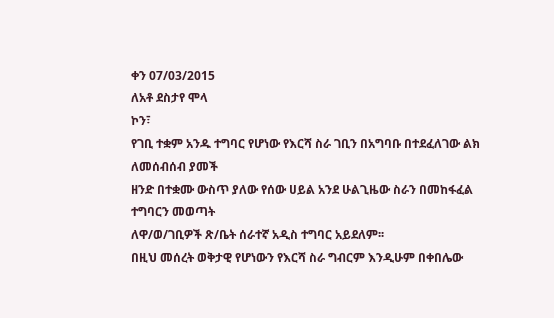ቀን 07/03/2015
ለአቶ ደስታየ ሞላ
ኮን፣
የገቢ ተቋም አንዱ ተግባር የሆነው የእርሻ ስራ ገቢን በአግባቡ በተደፈለገው ልክ ለመሰብሰብ ያመች
ዘንድ በተቋሙ ውስጥ ያለው የሰው ሀይል አንደ ሁልጊዜው ስራን በመከፋፈል ተግባርን መወጣት
ለዋ/ወ/ገቢዎች ጽ/ቤት ሰራተኛ አዲስ ተግባር አይደለም፡፡
በዚህ መሰረት ወቅታዊ የሆነውን የእርሻ ስራ ግብርም እንዲሁም በቀበሌው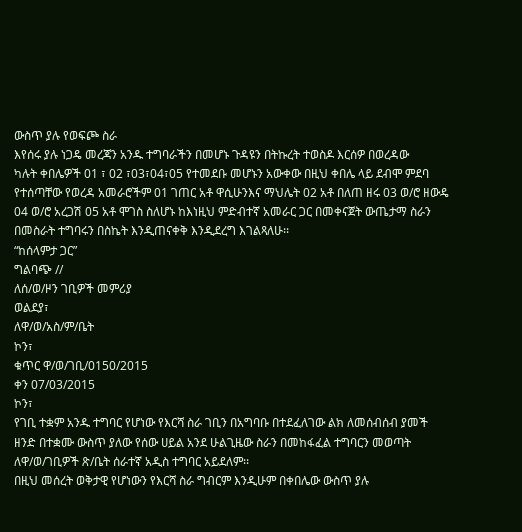ውስጥ ያሉ የወፍጮ ስራ
እየሰሩ ያሉ ነጋዴ መረጃን አንዱ ተግባራችን በመሆኑ ጉዳዩን በትኩረት ተወስዶ እርሰዎ በወረዳው
ካሉት ቀበሌዎች 01 ፣ 02 ፣03፣04፣05 የተመደቡ መሆኑን አውቀው በዚህ ቀበሌ ላይ ደብሞ ምደባ
የተሰጣቸው የወረዳ አመራሮችም 01 ገጠር አቶ ዋሲሁንእና ማህሌት 02 አቶ በለጠ ዘሩ 03 ወ/ሮ ዘውዴ
04 ወ/ሮ አረጋሽ 05 አቶ ሞገስ ስለሆኑ ከእነዚህ ምድብተኛ አመራር ጋር በመቀናጀት ውጤታማ ስራን
በመስራት ተግባሩን በስኬት እንዲጠናቀቅ እንዲደረግ እገልጻለሁ፡፡
“ከሰላምታ ጋር”
ግልባጭ //
ለሰ/ወ/ዞን ገቢዎች መምሪያ
ወልደያ፣
ለዋ/ወ/አስ/ም/ቤት
ኮን፣
ቁጥር ዋ/ወ/ገቢ/0150/2015
ቀን 07/03/2015
ኮን፣
የገቢ ተቋም አንዱ ተግባር የሆነው የእርሻ ስራ ገቢን በአግባቡ በተደፈለገው ልክ ለመሰብሰብ ያመች
ዘንድ በተቋሙ ውስጥ ያለው የሰው ሀይል አንደ ሁልጊዜው ስራን በመከፋፈል ተግባርን መወጣት
ለዋ/ወ/ገቢዎች ጽ/ቤት ሰራተኛ አዲስ ተግባር አይደለም፡፡
በዚህ መሰረት ወቅታዊ የሆነውን የእርሻ ስራ ግብርም እንዲሁም በቀበሌው ውስጥ ያሉ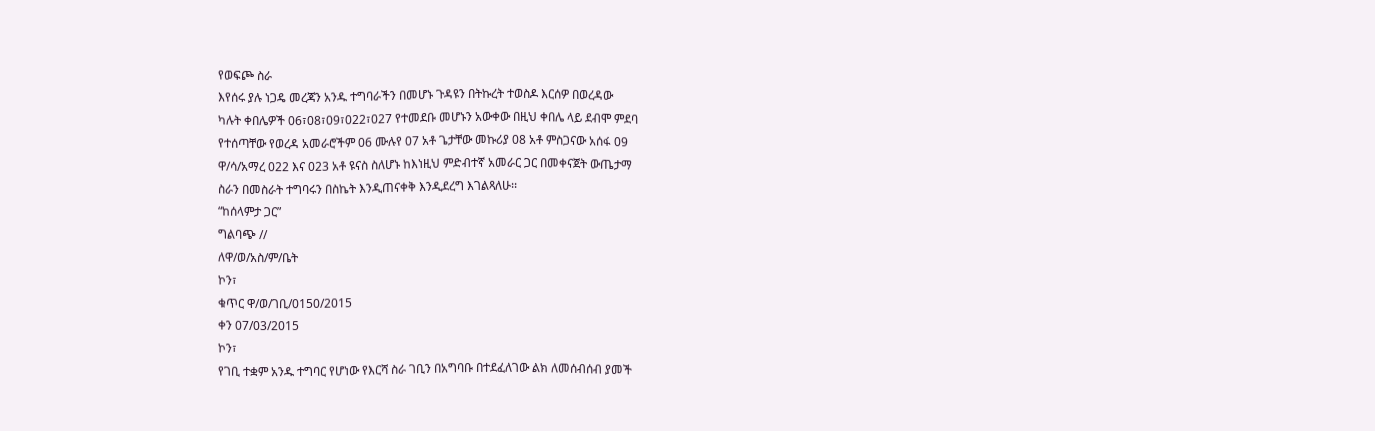የወፍጮ ስራ
እየሰሩ ያሉ ነጋዴ መረጃን አንዱ ተግባራችን በመሆኑ ጉዳዩን በትኩረት ተወስዶ እርሰዎ በወረዳው
ካሉት ቀበሌዎች 06፣08፣09፣022፣027 የተመደቡ መሆኑን አውቀው በዚህ ቀበሌ ላይ ደብሞ ምደባ
የተሰጣቸው የወረዳ አመራሮችም 06 ሙሉየ 07 አቶ ጌታቸው መኩሪያ 08 አቶ ምስጋናው አሰፋ 09
ዋ/ሳ/አማረ 022 እና 023 አቶ ዩናስ ስለሆኑ ከእነዚህ ምድብተኛ አመራር ጋር በመቀናጀት ውጤታማ
ስራን በመስራት ተግባሩን በስኬት እንዲጠናቀቅ እንዲደረግ እገልጻለሁ፡፡
“ከሰላምታ ጋር”
ግልባጭ //
ለዋ/ወ/አስ/ም/ቤት
ኮን፣
ቁጥር ዋ/ወ/ገቢ/0150/2015
ቀን 07/03/2015
ኮን፣
የገቢ ተቋም አንዱ ተግባር የሆነው የእርሻ ስራ ገቢን በአግባቡ በተደፈለገው ልክ ለመሰብሰብ ያመች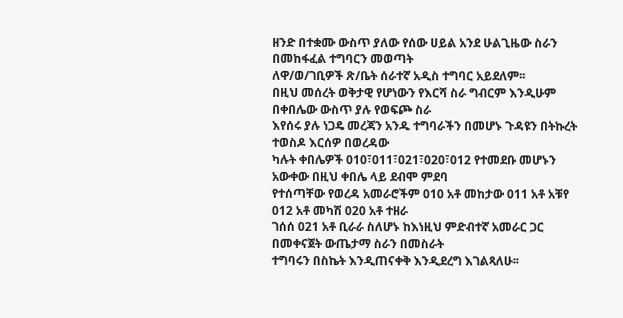ዘንድ በተቋሙ ውስጥ ያለው የሰው ሀይል አንደ ሁልጊዜው ስራን በመከፋፈል ተግባርን መወጣት
ለዋ/ወ/ገቢዎች ጽ/ቤት ሰራተኛ አዲስ ተግባር አይደለም፡፡
በዚህ መሰረት ወቅታዊ የሆነውን የእርሻ ስራ ግብርም እንዲሁም በቀበሌው ውስጥ ያሉ የወፍጮ ስራ
እየሰሩ ያሉ ነጋዴ መረጃን አንዱ ተግባራችን በመሆኑ ጉዳዩን በትኩረት ተወስዶ እርሰዎ በወረዳው
ካሉት ቀበሌዎች 010፣011፣021፣020፣012 የተመደቡ መሆኑን አውቀው በዚህ ቀበሌ ላይ ደብሞ ምደባ
የተሰጣቸው የወረዳ አመራሮችም 010 አቶ መከታው 011 አቶ አቹየ 012 አቶ መካሽ 020 አቶ ተዘራ
ገሰሰ 021 አቶ ቢራራ ስለሆኑ ከእነዚህ ምድብተኛ አመራር ጋር በመቀናጀት ውጤታማ ስራን በመስራት
ተግባሩን በስኬት እንዲጠናቀቅ እንዲደረግ እገልጻለሁ፡፡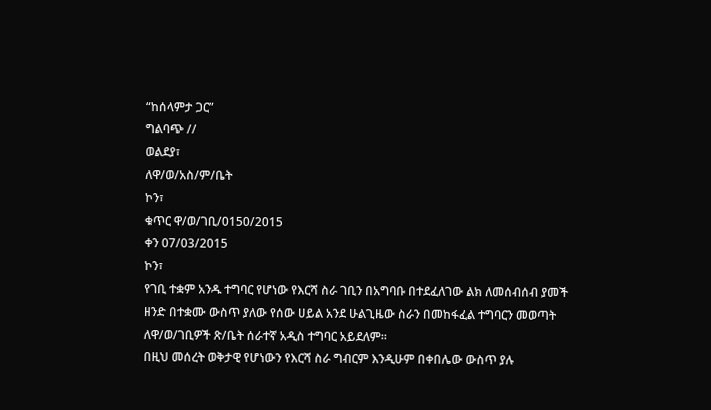“ከሰላምታ ጋር”
ግልባጭ //
ወልደያ፣
ለዋ/ወ/አስ/ም/ቤት
ኮን፣
ቁጥር ዋ/ወ/ገቢ/0150/2015
ቀን 07/03/2015
ኮን፣
የገቢ ተቋም አንዱ ተግባር የሆነው የእርሻ ስራ ገቢን በአግባቡ በተደፈለገው ልክ ለመሰብሰብ ያመች
ዘንድ በተቋሙ ውስጥ ያለው የሰው ሀይል አንደ ሁልጊዜው ስራን በመከፋፈል ተግባርን መወጣት
ለዋ/ወ/ገቢዎች ጽ/ቤት ሰራተኛ አዲስ ተግባር አይደለም፡፡
በዚህ መሰረት ወቅታዊ የሆነውን የእርሻ ስራ ግብርም እንዲሁም በቀበሌው ውስጥ ያሉ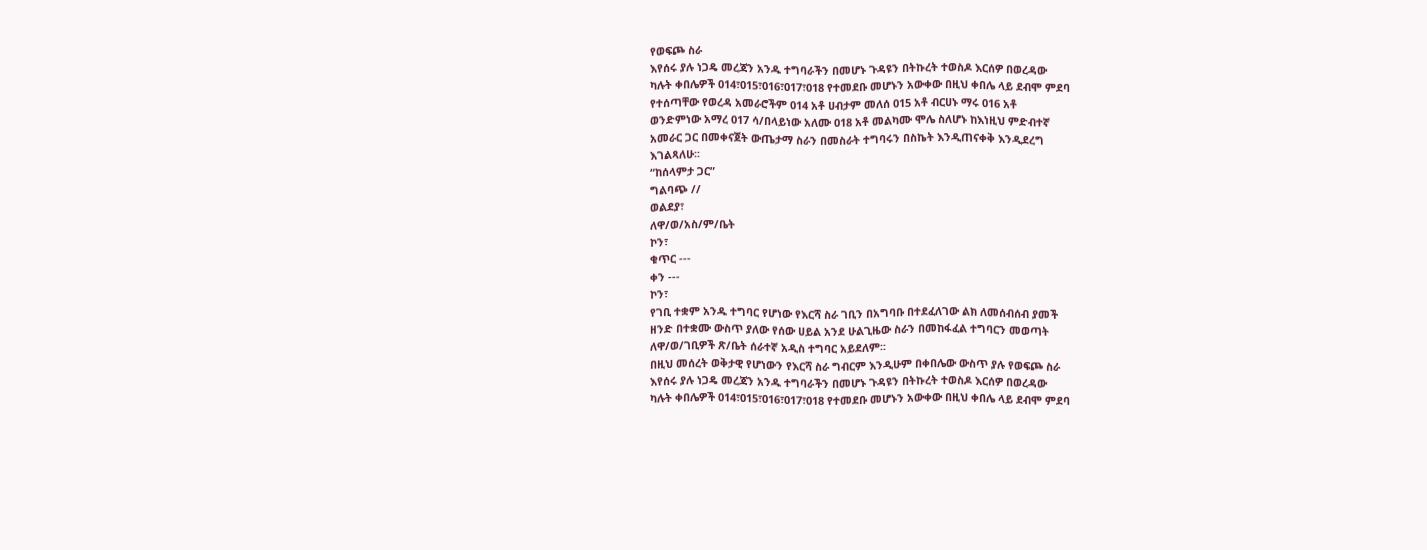የወፍጮ ስራ
እየሰሩ ያሉ ነጋዴ መረጃን አንዱ ተግባራችን በመሆኑ ጉዳዩን በትኩረት ተወስዶ እርሰዎ በወረዳው
ካሉት ቀበሌዎች 014፣015፣016፣017፣018 የተመደቡ መሆኑን አውቀው በዚህ ቀበሌ ላይ ደብሞ ምደባ
የተሰጣቸው የወረዳ አመራሮችም 014 አቶ ሀብታም መለሰ 015 አቶ ብርሀኑ ማሩ 016 አቶ
ወንድምነው አማረ 017 ሳ/በላይነው አለሙ 018 አቶ መልካሙ ሞሌ ስለሆኑ ከእነዚህ ምድብተኛ
አመራር ጋር በመቀናጀት ውጤታማ ስራን በመስራት ተግባሩን በስኬት እንዲጠናቀቅ እንዲደረግ
እገልጻለሁ፡፡
“ከሰላምታ ጋር”
ግልባጭ //
ወልደያ፣
ለዋ/ወ/አስ/ም/ቤት
ኮን፣
ቁጥር ---
ቀን ---
ኮን፣
የገቢ ተቋም አንዱ ተግባር የሆነው የእርሻ ስራ ገቢን በአግባቡ በተደፈለገው ልክ ለመሰብሰብ ያመች
ዘንድ በተቋሙ ውስጥ ያለው የሰው ሀይል አንደ ሁልጊዜው ስራን በመከፋፈል ተግባርን መወጣት
ለዋ/ወ/ገቢዎች ጽ/ቤት ሰራተኛ አዲስ ተግባር አይደለም፡፡
በዚህ መሰረት ወቅታዊ የሆነውን የእርሻ ስራ ግብርም እንዲሁም በቀበሌው ውስጥ ያሉ የወፍጮ ስራ
እየሰሩ ያሉ ነጋዴ መረጃን አንዱ ተግባራችን በመሆኑ ጉዳዩን በትኩረት ተወስዶ እርሰዎ በወረዳው
ካሉት ቀበሌዎች 014፣015፣016፣017፣018 የተመደቡ መሆኑን አውቀው በዚህ ቀበሌ ላይ ደብሞ ምደባ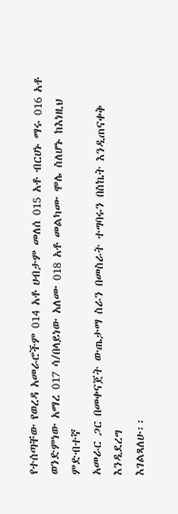የተሰጣቸው የወረዳ አመራሮችም 014 አቶ ሀብታም መለሰ 015 አቶ ብርሀኑ ማሩ 016 አቶ
ወንድምነው አማረ 017 ሳ/በላይነው አለሙ 018 አቶ መልካሙ ሞሌ ስለሆኑ ከእነዚህ ምድብተኛ
አመራር ጋር በመቀናጀት ውጤታማ ስራን በመስራት ተግባሩን በስኬት እንዲጠናቀቅ እንዲደረግ
እገልጻለሁ፡፡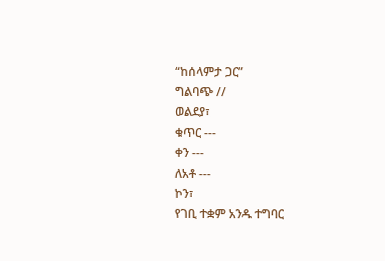“ከሰላምታ ጋር”
ግልባጭ //
ወልደያ፣
ቁጥር ---
ቀን ---
ለአቶ ---
ኮን፣
የገቢ ተቋም አንዱ ተግባር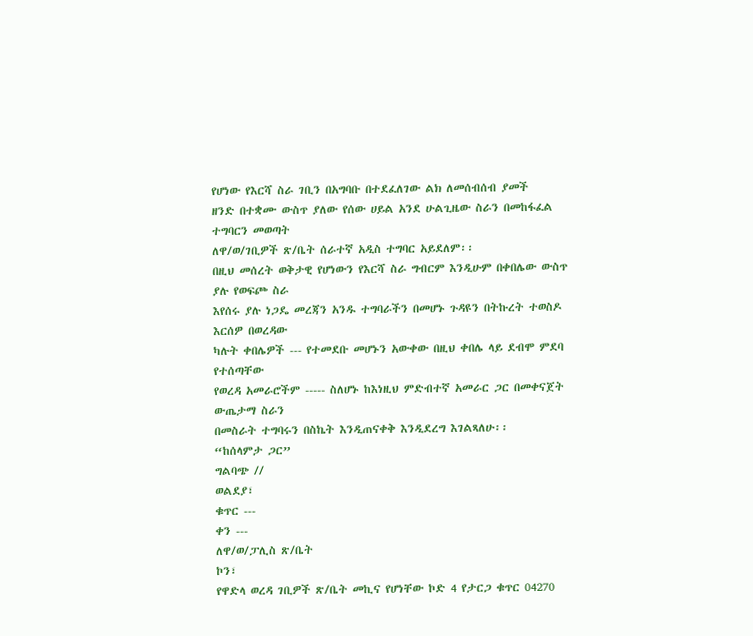የሆነው የእርሻ ስራ ገቢን በአግባቡ በተደፈለገው ልክ ለመሰብሰብ ያመች
ዘንድ በተቋሙ ውስጥ ያለው የሰው ሀይል አንደ ሁልጊዜው ስራን በመከፋፈል ተግባርን መወጣት
ለዋ/ወ/ገቢዎች ጽ/ቤት ሰራተኛ አዲስ ተግባር አይደለም፡፡
በዚህ መሰረት ወቅታዊ የሆነውን የእርሻ ስራ ግብርም እንዲሁም በቀበሌው ውስጥ ያሉ የወፍጮ ስራ
እየሰሩ ያሉ ነጋዴ መረጃን አንዱ ተግባራችን በመሆኑ ጉዳዩን በትኩረት ተወስዶ እርሰዎ በወረዳው
ካሉት ቀበሌዎች --- የተመደቡ መሆኑን አውቀው በዚህ ቀበሌ ላይ ደብሞ ምደባ የተሰጣቸው
የወረዳ አመራሮችም ----- ስለሆኑ ከእነዚህ ምድብተኛ አመራር ጋር በመቀናጀት ውጤታማ ስራን
በመስራት ተግባሩን በስኬት እንዲጠናቀቅ እንዲደረግ እገልጻለሁ፡፡
“ከሰላምታ ጋር”
ግልባጭ //
ወልደያ፣
ቁጥር ---
ቀን ---
ለዋ/ወ/ፓሊስ ጽ/ቤት
ኮን፣
የዋድላ ወረዳ ገቢዎች ጽ/ቤት መኪና የሆነቸው ኮድ 4 የታርጋ ቁጥር 04270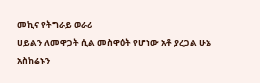መኪና የትግራይ ወራሪ
ሀይልን ለመዋጋት ሲል መስዋዕት የሆነው አቶ ያረጋል ሁኔ አስከሬኑን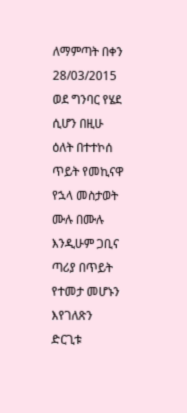ለማምጣት በቀን 28/03/2015
ወደ ግንባር የሄደ ሲሆን በዚሁ ዕለት በተተኮሰ ጥይት የመኪናዋ የኋላ መስታወት ሙሉ በሙሉ
እንዲሁም ጋቢና ጣሪያ በጥይት የተመታ መሆኑን እየገለጽን ድርጊቱ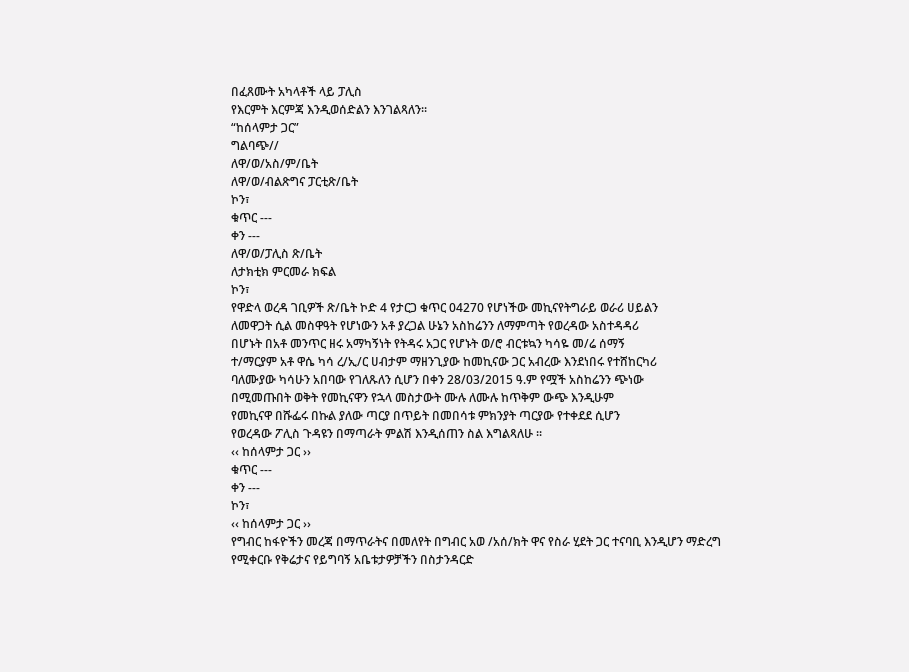በፈጸሙት አካላቶች ላይ ፓሊስ
የእርምት እርምጃ እንዲወሰድልን እንገልጻለን፡፡
“ከሰላምታ ጋር”
ግልባጭ//
ለዋ/ወ/አስ/ም/ቤት
ለዋ/ወ/ብልጽግና ፓርቲጽ/ቤት
ኮን፣
ቁጥር ---
ቀን ---
ለዋ/ወ/ፓሊስ ጽ/ቤት
ለታክቲክ ምርመራ ክፍል
ኮን፣
የዋድላ ወረዳ ገቢዎች ጽ/ቤት ኮድ 4 የታርጋ ቁጥር 04270 የሆነችው መኪናየትግራይ ወራሪ ሀይልን
ለመዋጋት ሲል መስዋዓት የሆነውን አቶ ያረጋል ሁኔን አስከሬንን ለማምጣት የወረዳው አስተዳዳሪ
በሆኑት በአቶ መንጥር ዘሩ አማካኝነት የትዳሩ አጋር የሆኑት ወ/ሮ ብርቱኳን ካሳዬ መ/ሬ ሰማኝ
ተ/ማርያም አቶ ዋሴ ካሳ ረ/ኢ/ር ሀብታም ማዘንጊያው ከመኪናው ጋር አብረው እንደነበሩ የተሸከርካሪ
ባለሙያው ካሳሁን አበባው የገለጹለን ሲሆን በቀን 28/03/2015 ዓ.ም የሟች አስከሬንን ጭነው
በሚመጡበት ወቅት የመኪናዋን የኋላ መስታውት ሙሉ ለሙሉ ከጥቅም ውጭ እንዲሁም
የመኪናዋ በሹፌሩ በኩል ያለው ጣርያ በጥይት በመበሳቱ ምክንያት ጣርያው የተቀደደ ሲሆን
የወረዳው ፖሊስ ጉዳዩን በማጣራት ምልሽ እንዲሰጠን ስል እግልጻለሁ ፡፡
‹‹ ከሰላምታ ጋር ››
ቁጥር ---
ቀን ---
ኮን፣
‹‹ ከሰላምታ ጋር ››
የግብር ከፋዮችን መረጃ በማጥራትና በመለየት በግብር አወ /አሰ/ክት ዋና የስራ ሂደት ጋር ተናባቢ እንዲሆን ማድረግ
የሚቀርቡ የቅሬታና የይግባኝ አቤቱታዎቻችን በስታንዳርድ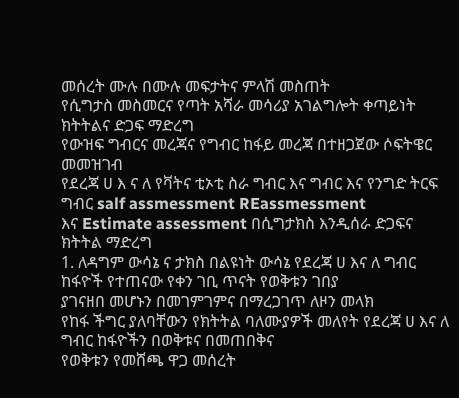መሰረት ሙሉ በሙሉ መፍታትና ምላሽ መስጠት
የሲግታስ መስመርና የጣት አሻራ መሳሪያ አገልግሎት ቀጣይነት ክትትልና ድጋፍ ማድረግ
የውዝፍ ግብርና መረጃና የግብር ከፋይ መረጃ በተዘጋጀው ሶፍትዌር መመዝገብ
የደረጃ ሀ እ ና ለ የቫትና ቲኦቲ ስራ ግብር እና ግብር እና የንግድ ትርፍ ግብር salf assmessment REassmessment
እና Estimate assessment በሲግታክስ እንዲሰራ ድጋፍና ክትትል ማድረግ
1. ለዳግም ውሳኔ ና ታክስ በልዩነት ውሳኔ የደረጃ ሀ እና ለ ግብር ከፋዮች የተጠናው የቀን ገቢ ጥናት የወቅቱን ገበያ
ያገናዘበ መሆኑን በመገምገምና በማረጋገጥ ለዞን መላክ
የከፋ ችግር ያለባቸውን የክትትል ባለሙያዎች መለየት የደረጃ ሀ እና ለ ግብር ከፋዮችን በወቅቱና በመጠበቅና
የወቅቱን የመሸጫ ዋጋ መሰረት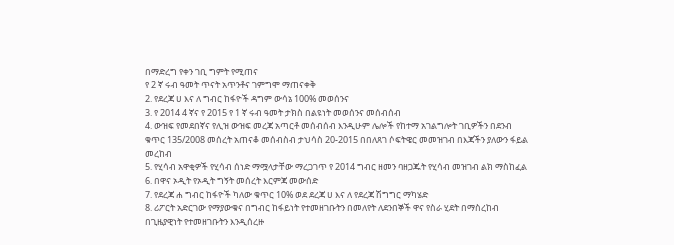በማድረግ የቀን ገቢ ግምት የሚጠና
የ 2 ኛ ሩብ ዓመት ጥናት አጥንቶና ገምግሞ ማጠናቀቅ
2. የደረጃ ሀ እና ለ ግብር ከፋዮች ዳግም ውሳኔ 100% መወሰንና
3. የ 2014 4 ኛና የ 2015 የ 1 ኛ ሩብ ዓመት ታክስ በልዩነት መወሰንና መሰብሰብ
4. ውዝፍ የመደበኛና የሊዝ ውዝፍ መረጃ አጣርቶ መሰብሰብ እንዲሁም ሌሎች የከተማ አገልግሎት ገቢዎችን በደንብ
ቁጥር 135/2008 መሰረት አጠናቆ መሰብስብ ታህሳስ 20-2015 በበለጸገ ሶፍትዌር መመዝገብ በእጃችን ያለውን ፋይል
መረከብ
5. የሂሳብ አዋቂዎች የሂሳብ ሰነድ ማሟላታቸው ማረጋገጥ የ 2014 ግብር ዘመን ባዘጋጁት የሂሳብ መዝገብ ልክ ማስከፈል
6. በዋና ኦዲት የኦዲት ግኝት መሰረት እርምጃ መውሰድ
7. የደረጃ ሐ ግብር ከፋዮች ካለው ቁጥር 10% ወደ ደረጃ ሀ እና ለ የደረጃ ሽግግር ማካሄድ
8. ሪፖርት አድርገው የማያውቁና በግብር ከፋይነት የተመዘገቡትን በመለየት ለደንበኞች ዋና የስራ ሂደት በማስረከብ
በጊዜያዊነት የተመዘገቡትን እንዲሰረዙ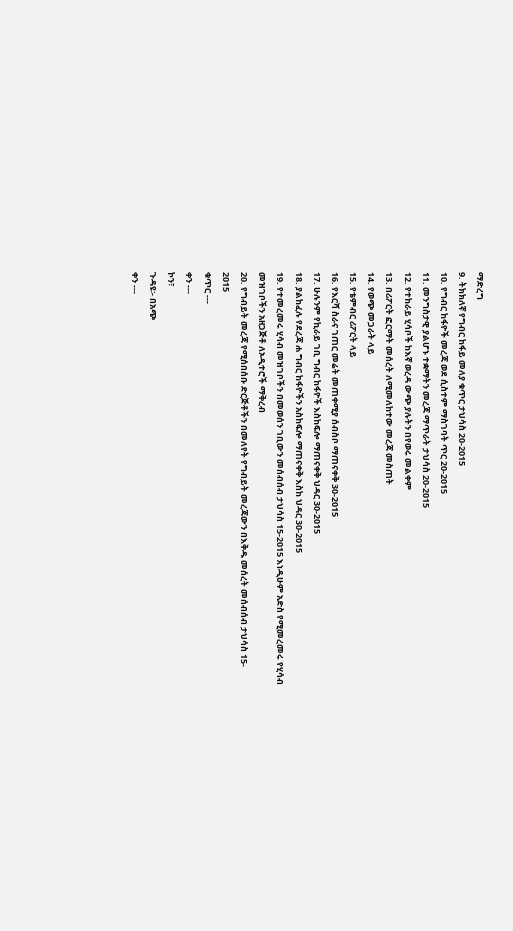ማድረግ
9. ትክክለኛ የግብር ከፋይ መለያ ቁጥር ታህሳስ 20-2015
10. የግብር ከፋዮች መረጃ ወደ ሲስተም ማስገባት ጥር 20-2015
11. መንግስታዊ ያልሆኑ ተቋማትን መረጃ ማጥራት ታህሳስ 20-2015
12. የተከራይ ሂሳቦች ከእኛ ወረዳ ውጭ ያሉትን በየወሩ መልቀም
13. በሪፖርት ፎርማት መሰረት ለሚመለከተው መረጃ መስጠት
14. የወጭ መጋራት ላይ
15. የቴምብር ሪፖርት ላይ
16. የእርሻ ስራና ገጠር መሬት መጠቀሚያ ሰብስቦ ማጠናቀቅ 30-2015
17. ሁሉንም የኪራይ ገቢ ግብር ከፋዮች እስከፍሎ ማጠናቀቅ ህዳር 30-2015
18. ያልከፈሉ የደረጃ ሐ ግብር ከፋዮችን አስከፍሎ ማጠናቀቅ እስከ ህዳር 30-2015
19. የተመረመሩ ሂሳብ መዝገቦችን በመወሰን ገቢውን መሰብሰብ ታህሳስ 15-2015 እነዲሁም አድስ የሚመረመሩ የሂሳብ
መዝገቦችን አዘጋጅቶ ለኦዲተሮች ማቅረብ
20. የግብይት መረጃ የሚሰበሰቡ ድርጅቶችን በመለየት የግብይት መረጃውን በእቅዱ መሰረት መሰብሰብ ታህሳስ 15-
2015
ቁጥር ---
ቀን ---
ኮን፣
ጉዳዩ፡- በአጭ
ቀን ---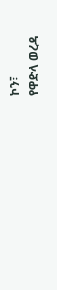ኮን፣
የዋድላ ወረዳ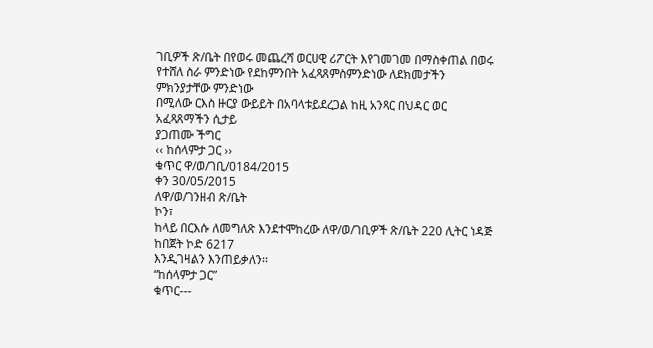ገቢዎች ጽ/ቤት በየወሩ መጨረሻ ወርሀዊ ሪፖርት እየገመገመ በማስቀጠል በወሩ
የተሸለ ስራ ምንድነው የደከምንበት አፈጻጸምስምንድነው ለደክመታችን ምክንያታቸው ምንድነው
በሚለው ርእስ ዙርያ ውይይት በአባላቱይደረጋል ከዚ አንጻር በህዳር ወር አፈጻጸማችን ሲታይ
ያጋጠሙ ችግር
‹‹ ከሰላምታ ጋር ››
ቁጥር ዋ/ወ/ገቢ/0184/2015
ቀን 30/05/2015
ለዋ/ወ/ገንዘብ ጽ/ቤት
ኮን፣
ከላይ በርእሱ ለመግለጽ እንደተሞከረው ለዋ/ወ/ገቢዎች ጽ/ቤት 220 ሊትር ነዳጅ ከበጀት ኮድ 6217
እንዲገዛልን እንጠይቃለን፡፡
“ከሰላምታ ጋር”
ቁጥር---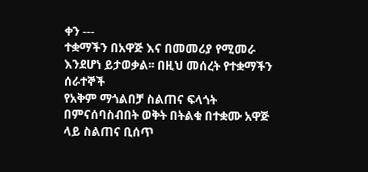ቀን ---
ተቋማችን በአዋጅ እና በመመሪያ የሚመራ እንደሆነ ይታወቃል፡፡ በዚህ መሰረት የተቋማችን ሰራተኞች
የአቅም ማጎልበቻ ስልጠና ፍላጎት በምናሰባስብበት ወቅት በትልቁ በተቋሙ አዋጅ ላይ ስልጠና ቢሰጥ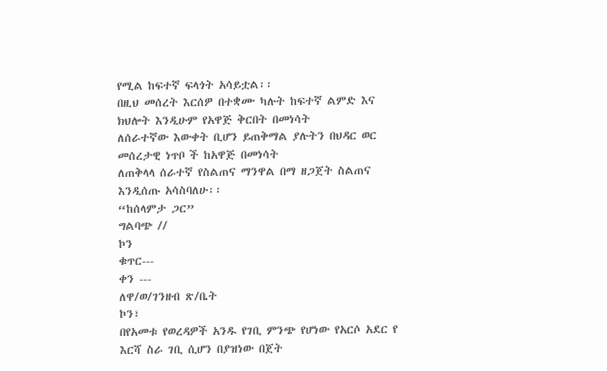የሚል ከፍተኛ ፍላጎት አሳይቷል፡፡
በዚህ መሰረት እርሰዎ በተቋሙ ካሉት ከፍተኛ ልምድ እና ክህሎት እንዲሁም የአዋጅ ቅርበት በመነሳት
ለሰራተኛው እውቀት ቢሆን ይጠቅማል ያሉትን በህዳር ወር መሰረታዊ ነጥቦ ች ከአዋጅ በመነሳት
ለጠቅላላ ሰራተኛ የስልጠና ማንዋል በማ ዘጋጀት ስልጠና እንዲሰጡ አሳስባለሁ፡፡
“ከሰላምታ ጋር”
ግልባጭ //
ኮን
ቁጥር---
ቀን ---
ለዋ/ወ/ገንዘብ ጽ/ቤት
ኮን፣
በየአመቱ የወረዳዎች አንዱ የገቢ ምንጭ የሆነው የአርሶ አደር የ እርሻ ስራ ገቢ ሲሆን በያዝነው በጀት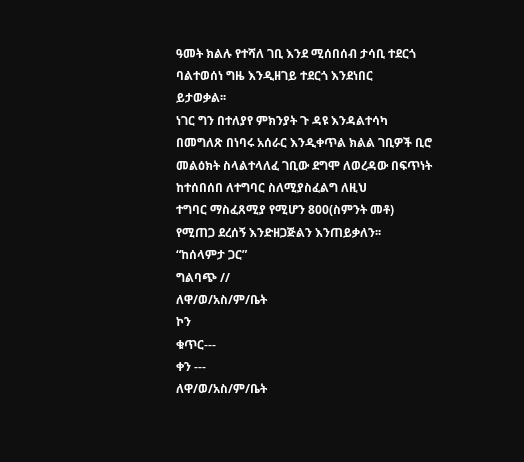ዓመት ክልሉ የተሻለ ገቢ እንደ ሚሰበሰብ ታሳቢ ተደርጎ ባልተወሰነ ግዜ እንዲዘገይ ተደርጎ እንደነበር
ይታወቃል፡፡
ነገር ግን በተለያየ ምክንያት ጉ ዳዩ እንዳልተሳካ በመግለጽ በነባሩ አሰራር እንዲቀጥል ክልል ገቢዎች ቢሮ
መልዕክት ስላልተላለፈ ገቢው ደግሞ ለወረዳው በፍጥነት ከተሰበሰበ ለተግባር ስለሚያስፈልግ ለዚህ
ተግባር ማስፈጸሚያ የሚሆን 800(ስምንት መቶ) የሚጠጋ ደረሰኝ እንድዘጋጅልን እንጠይቃለን፡፡
“ከሰላምታ ጋር”
ግልባጭ //
ለዋ/ወ/አስ/ም/ቤት
ኮን
ቁጥር---
ቀን ---
ለዋ/ወ/አስ/ም/ቤት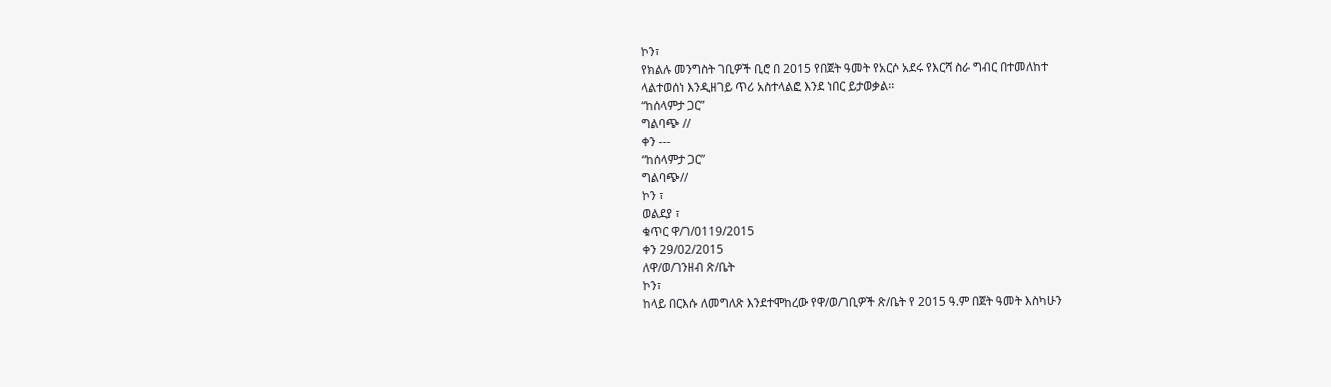ኮን፣
የክልሉ መንግስት ገቢዎች ቢሮ በ 2015 የበጀት ዓመት የአርሶ አደሩ የእርሻ ስራ ግብር በተመለከተ
ላልተወሰነ እንዲዘገይ ጥሪ አስተላልፎ እንደ ነበር ይታወቃል፡፡
“ከሰላምታ ጋር”
ግልባጭ //
ቀን ---
“ከሰላምታ ጋር”
ግልባጭ//
ኮን ፣
ወልደያ ፣
ቁጥር ዋ/ገ/0119/2015
ቀን 29/02/2015
ለዋ/ወ/ገንዘብ ጽ/ቤት
ኮን፣
ከላይ በርእሱ ለመግለጽ እንደተሞከረው የዋ/ወ/ገቢዎች ጽ/ቤት የ 2015 ዓ.ም በጀት ዓመት እስካሁን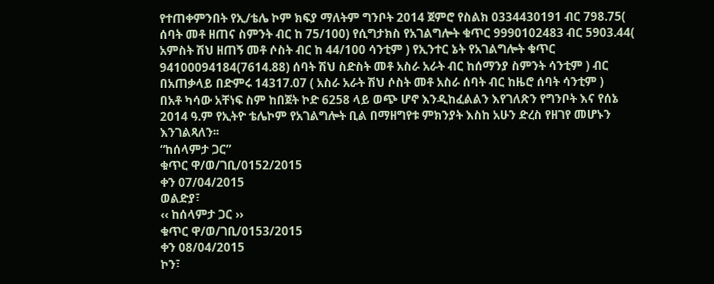የተጠቀምንበት የኢ/ቴሌ ኮም ክፍያ ማለትም ግንቦት 2014 ጀምሮ የስልክ 0334430191 ብር 798.75(
ሰባት መቶ ዘጠና ስምንት ብር ከ 75/100) የሲግታክስ የአገልግሎት ቁጥር 9990102483 ብር 5903.44(
አምስት ሽህ ዘጠኝ መቶ ሶስት ብር ከ 44/100 ሳንቲም ) የኢንተር ኔት የአገልግሎት ቁጥር
94100094184(7614.88) ሰባት ሽህ ስድስት መቶ አስራ አራት ብር ከሰማንያ ስምንት ሳንቲም ) ብር
በአጠቃላይ በድምሩ 14317.07 ( አስራ አራት ሽህ ሶስት መቶ አስራ ሰባት ብር ከዜሮ ሰባት ሳንቲም )
በአቶ ካሳው አቸነፍ ስም ከበጀት ኮድ 6258 ላይ ወጭ ሆኖ እንዲከፈልልን እየገለጽን የግንቦት እና የሰኔ
2014 ዓ.ም የኢትዮ ቴሌኮም የአገልግሎት ቢል በማዘግየቱ ምክንያት እስከ አሁን ድረስ የዘገየ መሆኑን
እንገልጻለን፡፡
“ከሰላምታ ጋር”
ቁጥር ዋ/ወ/ገቢ/0152/2015
ቀን 07/04/2015
ወልድያ፣
‹‹ ከሰላምታ ጋር ››
ቁጥር ዋ/ወ/ገቢ/0153/2015
ቀን 08/04/2015
ኮን፣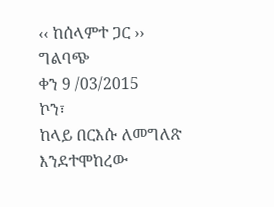‹‹ ከሰላምተ ጋር ››
ግልባጭ
ቀን 9 /03/2015
ኮን፣
ከላይ በርእሱ ለመግለጽ እንደተሞከረው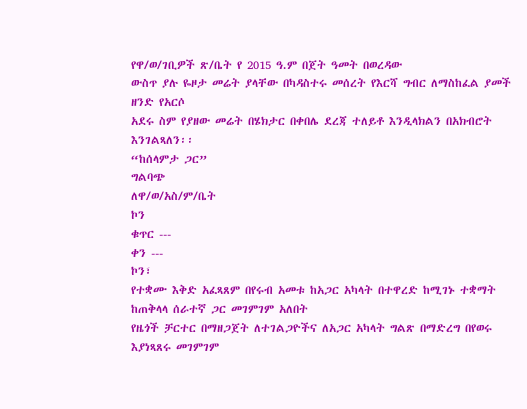የዋ/ወ/ገቢዎች ጽ/ቤት የ 2015 ዓ.ም በጀት ዓመት በወረዳው
ውስጥ ያሉ ዬዞታ መሬት ያላቸው በካዳስተሩ መሰረት የእርሻ ግብር ለማስከፈል ያመች ዘንድ የአርሶ
አደሩ ስም የያዘው መሬት በሄክታር በቀበሌ ደረጃ ተለይቶ እንዲላክልን በአክብሮት እንገልጻለን፡፡
“ከሰላምታ ጋር”
ግልባጭ
ለዋ/ወ/አስ/ም/ቤት
ኮን
ቁጥር ---
ቀን ---
ኮን፣
የተቋሙ እቅድ አፈጻጸም በየሩብ አመቱ ከአጋር አካላት በተዋረድ ከሚገኑ ተቋማት ከጠቅላላ ሰራተኛ ጋር መገምገም አለበት
የዜጎች ቻርተር በማዘጋጀት ለተገልጋዮችና ለአጋር አካላት ግልጽ በማድረግ በየወሩ እያነጻጸሩ መገምገም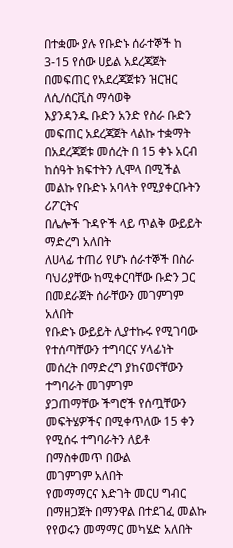በተቋሙ ያሉ የቡድኑ ሰራተኞች ከ 3-15 የሰው ሀይል አደረጃጀት በመፍጠር የአደረጃጀቱን ዝርዝር ለሲ/ሰርቪስ ማሳወቅ
እያንዳንዱ ቡድን አንድ የስራ ቡድን መፍጠር አደረጃጀት ላልኩ ተቋማት
በአደረጃጀቱ መሰረት በ 15 ቀኑ አርብ ከሰዓት ክፍተትን ሊሞላ በሚችል መልኩ የቡድኑ አባላት የሚያቀርቡትን ሪፖርትና
በሌሎች ጉዳዮች ላይ ጥልቅ ውይይት ማድረግ አለበት
ለሀላፊ ተጠሪ የሆኑ ሰራተኞች በስራ ባህሪያቸው ከሚቀርባቸው ቡድን ጋር በመደራጀት ሰራቸውን መገምገም አለበት
የቡድኑ ውይይት ሊያተኩሩ የሚገባው የተሰጣቸውን ተግባርና ሃላፊነት መሰረት በማድረግ ያከናወናቸውን ተግባራት መገምገም
ያጋጠማቸው ችግሮች የሰጧቸውን መፍትሄዎችና በሚቀጥለው 15 ቀን የሚሰሩ ተግባራትን ለይቶ በማስቀመጥ በውል
መገምገም አለበት
የመማማርና እድገት መርሀ ግብር በማዘጋጀት በማንዋል በተደገፈ መልኩ የየወሩን መማማር መካሄድ አለበት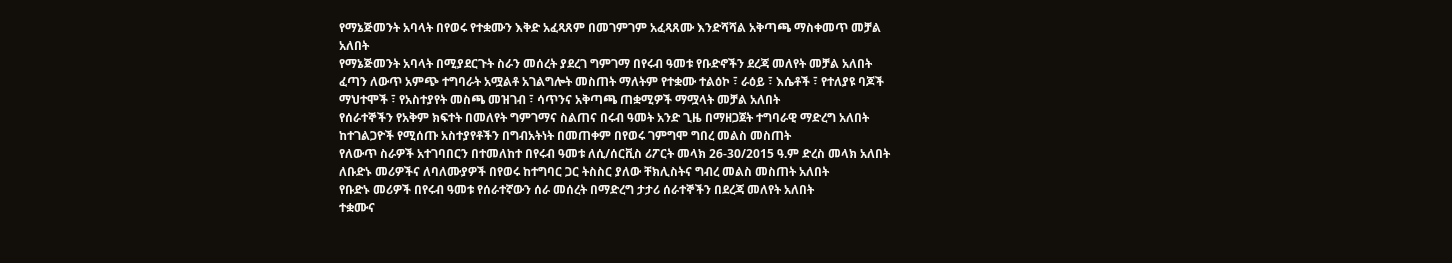የማኔጅመንት አባላት በየወሩ የተቋሙን እቅድ አፈጻጸም በመገምገም አፈጻጸሙ እንድሻሻል አቅጣጫ ማስቀመጥ መቻል
አለበት
የማኔጅመንት አባላት በሚያደርጉት ስራን መሰረት ያደረገ ግምገማ በየሩብ ዓመቱ የቡድኖችን ደረጃ መለየት መቻል አለበት
ፈጣን ለውጥ አምጭ ተግባራት አሟልቶ አገልግሎት መስጠት ማለትም የተቋሙ ተልዕኮ ፣ ራዕይ ፣ እሴቶች ፣ የተለያዩ ባጆች
ማህተሞች ፣ የአስተያየት መስጫ መዝገብ ፣ ሳጥንና አቅጣጫ ጠቋሚዎች ማሟላት መቻል አለበት
የሰራተኞችን የአቅም ክፍተት በመለየት ግምገማና ስልጠና በሩብ ዓመት አንድ ጊዜ በማዘጋጀት ተግባራዊ ማድረግ አለበት
ከተገልጋዮች የሚሰጡ አስተያየቶችን በግብአትነት በመጠቀም በየወሩ ገምግሞ ግበረ መልስ መስጠት
የለውጥ ስራዎች አተገባበርን በተመለከተ በየሩብ ዓመቱ ለሲ/ሰርቪስ ሪፖርት መላክ 26-30/2015 ዓ.ም ድረስ መላክ አለበት
ለቡድኑ መሪዎችና ለባለሙያዎች በየወሩ ከተግባር ጋር ትስስር ያለው ቸክሊስትና ግብረ መልስ መስጠት አለበት
የቡድኑ መሪዎች በየሩብ ዓመቱ የሰራተኛውን ሰራ መሰረት በማድረግ ታታሪ ሰራተኞችን በደረጃ መለየት አለበት
ተቋሙና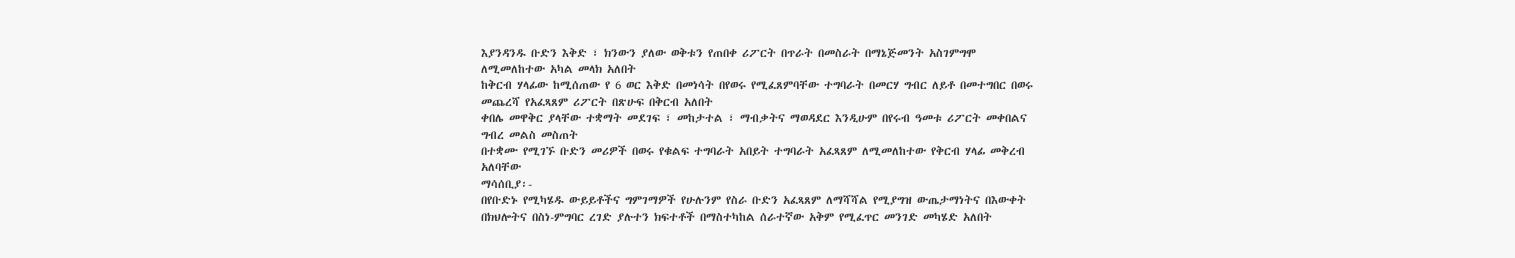እያንዳንዱ ቡድን እቅድ ፣ ክንውን ያለው ወቅቱን የጠበቀ ሪፖርት በጥራት በመስራት በማኔጅመንት አስገምግሞ
ለሚመለከተው አካል መላክ አለበት
ከቅርብ ሃላፊው ከሚሰጠው የ 6 ወር እቅድ በመነሳት በየወሩ የሚፈጸምባቸው ተግባራት በመርሃ ግብር ለይቶ በመተግበር በወሩ
መጨረሻ የአፈጻጸም ሪፖርት በጽሁፍ በቅርብ አለበት
ቀበሌ መዋቅር ያላቸው ተቋማት መደገፍ ፣ መከታተል ፣ ማብቃትና ማወዳደር እንዲሁም በየሩብ ዓመቱ ሪፖርት መቀበልና
ግብረ መልስ መስጠት
በተቋሙ የሚገኙ ቡድን መሪዎች በወሩ የቁልፍ ተግባራት አበይት ተግባራት አፈጻጸም ለሚመለከተው የቅርብ ሃላፊ መቅረብ
አለባቸው
ማሳሰቢያ፡-
በየቡድኑ የሚካሄዱ ውይይቶችና ግምገማዎች የሁሉንም የስራ ቡድን አፈጻጸም ለማሻሻል የሚያግዝ ውጤታማነትና በእውቀት
በክህሎትና በስነ-ምግባር ረገድ ያሉተን ክፍተቶች በማስተካከል ሰራተኛው አቅም የሚፈጥር መንገድ መካሄድ አለበት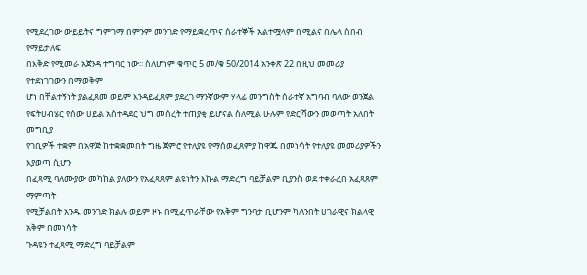የሚደረገው ውይይትና ግምገማ በምንም መንገድ የማይቋረጥና ሰራተኞች አልተሟላም በሚልና በሌላ ስበብ የማይታለፍ
በእቅድ የሚመራ አጀንዳ ተግባር ነው፡፡ ስለሆነም ቁጥር 5 መ/ቁ 50/2014 አንቀጽ 22 በዚህ መመሪያ የተደነገገውን በማወቅም
ሆነ በቸልተኝነት ያልፈጸመ ወይም እንዳይፈጸም ያደረገ ማንኛውም ሃላፊ መንግስት ሰራተኛ አግባብ ባለው ወንጀል
የፍትሀብሄር የሰው ሀይል አስተዳደር ህግ መሰረት ተጠያቂ ይሆናል ስለሚል ሁሉም የድርሻውን መወጣት አለበት
መግቢያ
የገቢዎች ተቋም በአዋጅ ከተቋቋመበት ግዜ ጀምሮ የተለያዩ የማሰወፈጸምያ ከዋጁ በመነሳት የተለያዩ መመሪያዎችን እያወጣ ሲሆን
በፈጻሚ ባለሙያው መካከል ያለውን የአፈጻጸም ልዩነትን እኩል ማድረግ ባይቻልም ቢያንስ ወደ ተቀራረበ አፈጻጸም ማምጣት
የሚቻልበት አንዱ መንገድ ክልሉ ወይም ዞኑ በሚፈጥራቸው የአቅም ግንባታ ቢሆንም ካለንበት ሀገራዊና ክልላዊ አቅም በመነሳት
ጉዳዩን ተፈጻሚ ማድረግ ባይቻልም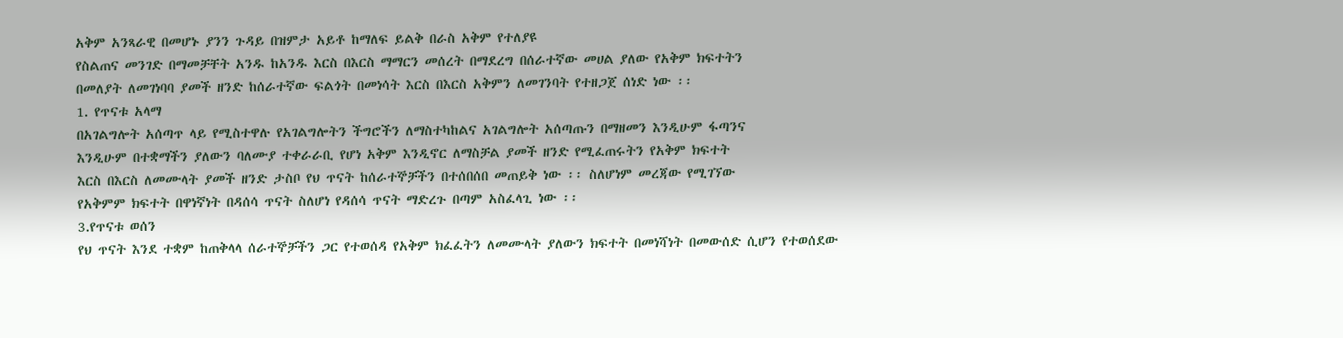አቅም አንጻራዊ በመሆኑ ያንን ጉዳይ በዝምታ አይቶ ከማለፍ ይልቅ በራስ አቅም የተለያዩ
የስልጠና መንገድ በማመቻቸት አንዱ ከአንዱ እርስ በእርስ ማማርን መሰረት በማደረግ በሰራተኛው መሀል ያለው የአቅም ክፍተትን
በመለያት ለመገነባባ ያመች ዘንድ ከሰራተኛው ፍልጎት በመነሳት እርስ በእርስ አቅምን ለመገንባት የተዘጋጀ ሰነድ ነው ፡፡
1. የጥናቱ አላማ
በአገልግሎት አሰጣጥ ላይ የሚስተዋሉ የአገልግሎትን ችግሮችን ለማስተካከልና አገልግሎት አሰጣጡን በማዘመን እንዲሁም ፋጣንና
እንዲሁም በተቋማችን ያለውን ባለሙያ ተቀራራቢ የሆነ አቅም እንዲኖር ለማስቻል ያመች ዘንድ የሚፈጠሩትን የአቅም ክፍተት
እርስ በእርስ ለመሙላት ያመች ዘንድ ታስቦ የህ ጥናት ከሰራተኞቻችን በተሰበሰበ መጠይቅ ነው ፡፡ ስለሆነም መረጃው የሚገኘው
የአቅምም ክፍተት በዋነኛነት በዳሰሳ ጥናት ስለሆነ የዳሰሳ ጥናት ማድረጉ በጣም አስፈላጊ ነው ፡፡
3.የጥናቱ ወሰን
የህ ጥናት እንደ ተቋም ከጠቅላላ ሰራተኞቻችን ጋር የተወሰዳ የአቅም ክፈፈትን ለመሙላት ያለውን ክፍተት በመነሻነት በመውሰድ ሲሆን የተወሰደው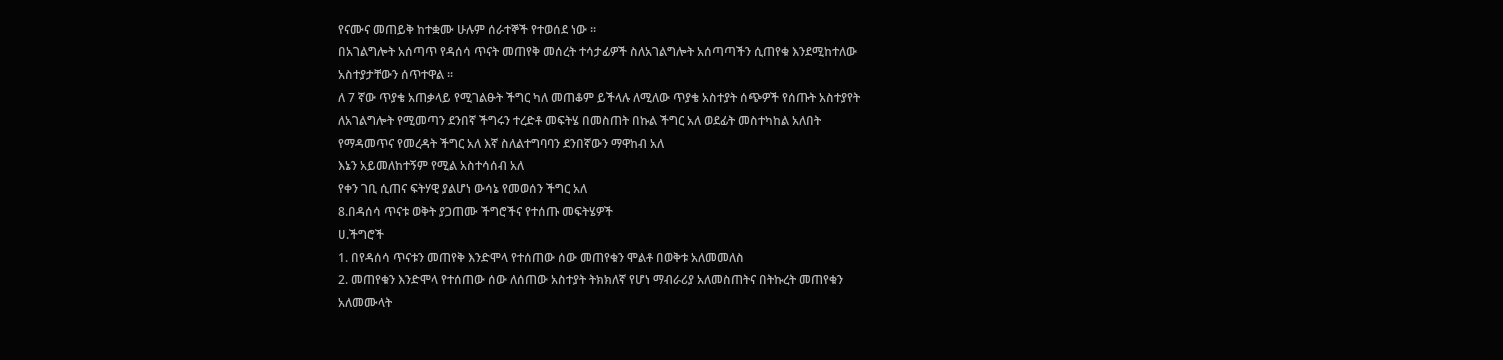የናሙና መጠይቅ ከተቋሙ ሁሉም ሰራተኞች የተወሰደ ነው ፡፡
በአገልግሎት አሰጣጥ የዳሰሳ ጥናት መጠየቅ መሰረት ተሳታፊዎች ስለአገልግሎት አሰጣጣችን ሲጠየቁ እንደሚከተለው
አስተያታቸውን ሰጥተዋል ፡፡
ለ 7 ኛው ጥያቄ አጠቃላይ የሚገልፁት ችግር ካለ መጠቆም ይችላሉ ለሚለው ጥያቄ አስተያት ሰጭዎች የሰጡት አስተያየት
ለአገልግሎት የሚመጣን ደንበኛ ችግሩን ተረድቶ መፍትሄ በመስጠት በኩል ችግር አለ ወደፊት መስተካከል አለበት
የማዳመጥና የመረዳት ችግር አለ እኛ ስለልተግባባን ደንበኛውን ማዋከብ አለ
እኔን አይመለከተኝም የሚል አስተሳሰብ አለ
የቀን ገቢ ሲጠና ፍትሃዊ ያልሆነ ውሳኔ የመወሰን ችግር አለ
8.በዳሰሳ ጥናቱ ወቅት ያጋጠሙ ችግሮችና የተሰጡ መፍትሄዎች
ሀ.ችግሮች
1. በየዳሰሳ ጥናቱን መጠየቅ እንድሞላ የተሰጠው ሰው መጠየቁን ሞልቶ በወቅቱ አለመመለስ
2. መጠየቁን እንድሞላ የተሰጠው ሰው ለሰጠው አስተያት ትክክለኛ የሆነ ማብራሪያ አለመስጠትና በትኩረት መጠየቁን
አለመሙላት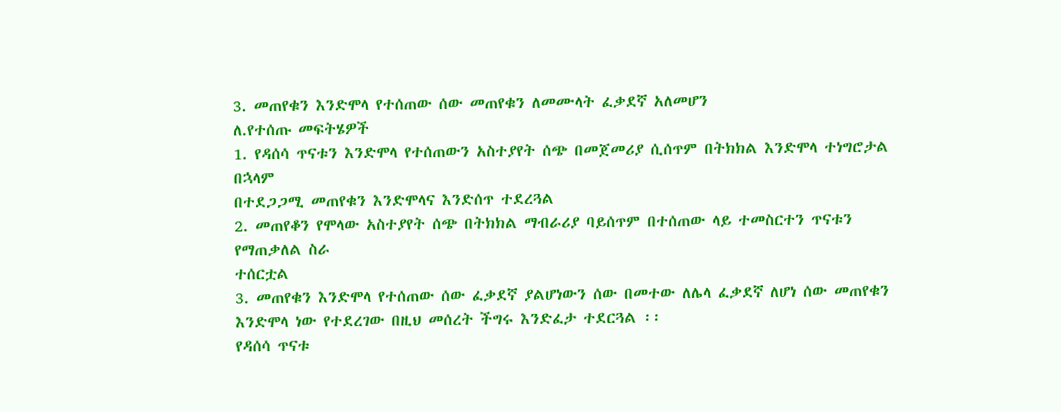3. መጠየቁን እንድሞላ የተሰጠው ሰው መጠየቁን ለመሙላት ፈቃደኛ አለመሆን
ለ.የተሰጡ መፍትሄዎች
1. የዳሰሳ ጥናቱን እንድሞላ የተሰጠውን አስተያየት ሰጭ በመጀመሪያ ሲሰጥም በትክክል እንድሞላ ተነግሮታል በኋላም
በተደጋጋሚ መጠየቁን እንድሞላና እንድሰጥ ተደረጓል
2. መጠየቆን የሞላው አስተያየት ሰጭ በትክክል ማብራሪያ ባይሰጥም በተሰጠው ላይ ተመስርተን ጥናቱን የማጠቃለል ስራ
ተሰርቷል
3. መጠየቁን እንድሞላ የተሰጠው ሰው ፈቃደኛ ያልሆነውን ሰው በመተው ለሌላ ፈቃደኛ ለሆነ ሰው መጠየቁን
እንድሞላ ነው የተደረገው በዚህ መሰረት ችግሩ እንድፈታ ተደርጓል ፡፡
የዳሰሳ ጥናቱ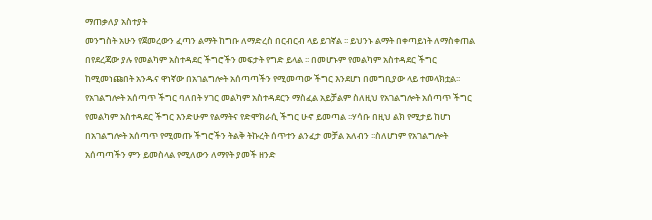ማጠቃለያ አስተያት
መንግስት አሁን የጀመረውን ፈጣን ልማት ከግቡ ለማድረስ በርብርብ ላይ ይገኛል ፡፡ ይህንኑ ልማት በቀጣይነት ለማስቀጠል
በየደረጃው ያሉ የመልካም አስተዳደር ችግሮችን መፍታት የግድ ይላል ፡፡ በመሆኑም የመልካም አስተዳደር ችግር
ከሚመነጩበት አንዱና ዋነኛው በአገልግሎት አሰጣጣችን የሚመጣው ችግር እንደሆነ በመግቢያው ላይ ተመላክቷል፡፡
የአገልግሎት አሰጣጥ ችግር ባለበት ሃገር መልካም አስተዳደርን ማስፈል አይቻልም ስለዚህ የአገልግሎት አሰጣጥ ችግር
የመልካም አስተዳደር ችግር እንድሁም የልማትና የድሞክራሲ ችግር ሁኖ ይመጣል ፡፡ሃሳቡ በዚህ ልክ የሚታይ ከሆነ
በአገልግሎት አሰጣጥ የሚመጡ ችግሮችን ትልቅ ትኩረት ሰጥተን ልንፈታ መቻል አለብን ፡፡ስለሆነም የአገልግሎት
አሰጣጣችን ምን ይመስላል የሚለውን ለማየት ያመች ዘንድ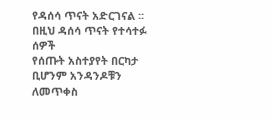የዳሰሳ ጥናት አድርገናል ፡፡በዚህ ዳሰሳ ጥናት የተሳተፉ ሰዎች
የሰጡት አስተያየት በርካታ ቢሆንም አንዳንዶቹን ለመጥቀስ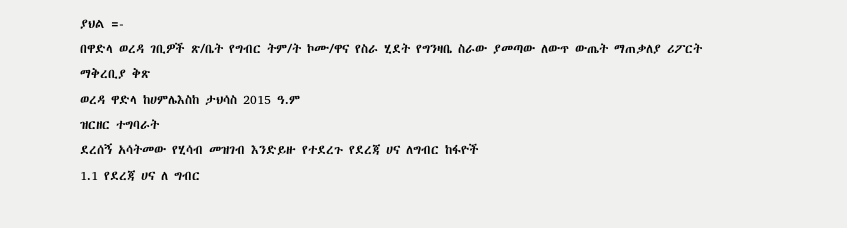ያህል =-
በዋድላ ወረዳ ገቢዎች ጽ/ቤት የግብር ትም/ት ኮሙ/ዋና የስራ ሂደት የግንዛቤ ስራው ያመጣው ለውጥ ውጤት ማጠቃለያ ሪፖርት ማቅረቢያ ቅጽ
ወረዳ ዋድላ ከሀምሌእስከ ታህሳስ 2015 ዓ.ም
ዝርዘር ተግባራት
ደረሰኝ አሳትመው የሂሳብ መዝገብ እንድይዙ የተደረጉ የደረጃ ሀና ለግብር ከፋዮች
1.1 የደረጃ ሀና ለ ግብር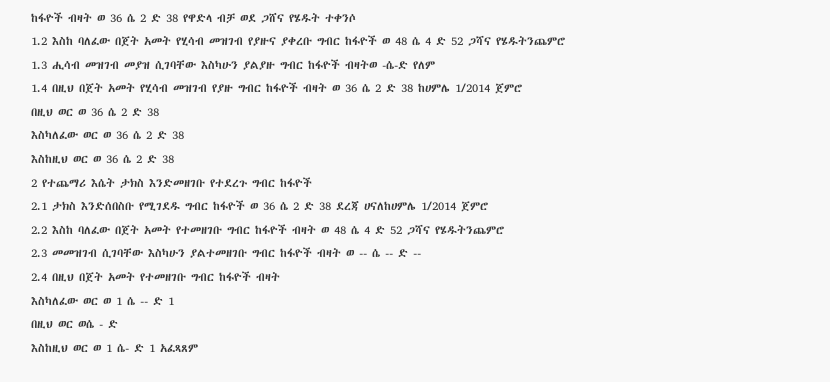ከፋዮች ብዛት ወ 36 ሴ 2 ድ 38 የዋድላ ብቻ ወደ ጋሸና የሄዱት ተቀንሶ
1.2 እስከ ባለፈው በጀት አመት የሂሳብ መዝገብ የያዙና ያቀረቡ ግብር ከፋዮች ወ 48 ሴ 4 ድ 52 ጋሻና የሄዱትንጨምሮ
1.3 ሒሳብ መዝገብ መያዝ ሲገባቸው እስካሁን ያልያዙ ግብር ከፋዮች ብዛትወ -ሴ-ድ የለም
1.4 በዚህ በጀት አመት የሂሳብ መዝገብ የያዙ ግብር ከፋዮች ብዛት ወ 36 ሴ 2 ድ 38 ከሀምሌ 1/2014 ጀምሮ
በዚህ ወር ወ 36 ሴ 2 ድ 38
እስካለፈው ወር ወ 36 ሴ 2 ድ 38
እስከዚህ ወር ወ 36 ሴ 2 ድ 38
2 የተጨማሪ እሴት ታክስ እንድመዘገቡ የተደረጉ ግብር ከፋዮች
2.1 ታክስ እንድሰበስቡ የሚገደዱ ግብር ከፋዮች ወ 36 ሴ 2 ድ 38 ደረጃ ሀናለከሀምሌ 1/2014 ጀምሮ
2.2 እስከ ባለፈው በጀት አመት የተመዘገቡ ግብር ከፋዮች ብዛት ወ 48 ሴ 4 ድ 52 ጋሻና የሄዱትንጨምሮ
2.3 መመዝገብ ሲገባቸው እስካሁን ያልተመዘገቡ ግብር ከፋዮች ብዛት ወ -- ሴ -- ድ --
2.4 በዚህ በጀት አመት የተመዘገቡ ግብር ከፋዮች ብዛት
እስካለፈው ወር ወ 1 ሴ -- ድ 1
በዚህ ወር ወሴ - ድ
እስከዚህ ወር ወ 1 ሴ- ድ 1 አፈጻጸም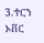3.ተርን ኦቨር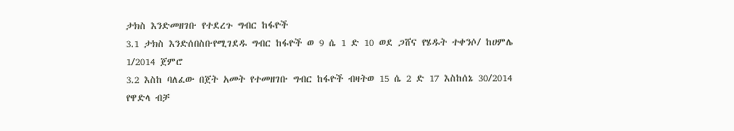ታክስ እንድመዘገቡ የተደረጉ ግብር ከፋዮች
3.1 ታክስ እንድሰበስቡየሚገደዱ ግብር ከፋዮች ወ 9 ሴ 1 ድ 10 ወደ ጋሸና የሄዱት ተቀንሶ/ ከሀምሌ 1/2014 ጀምሮ
3.2 እስከ ባለፈው በጀት አመት የተመዘገቡ ግብር ከፋዮች ብዛትወ 15 ሴ 2 ድ 17 እስከሰኔ 30/2014 የዋድላ ብቻ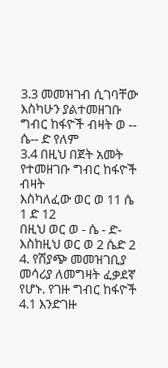3.3 መመዝገብ ሲገባቸው እስካሁን ያልተመዘገቡ ግብር ከፋዮች ብዛት ወ -- ሴ-- ድ የለም
3.4 በዚህ በጀት አመት የተመዘገቡ ግብር ከፋዮች ብዛት
እስካለፈው ወር ወ 11 ሴ 1 ድ 12
በዚህ ወር ወ - ሴ - ድ-
እስከዚህ ወር ወ 2 ሴድ 2
4. የሽያጭ መመዝገቢያ መሳሪያ ለመግዛት ፈቃደኛ የሆኑ. የገዙ ግብር ከፋዮች
4.1 እንድገዙ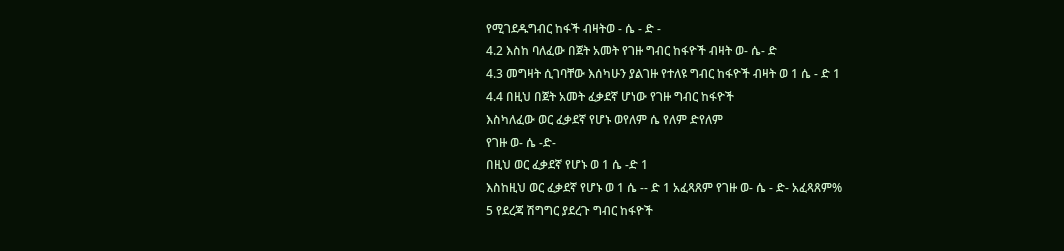የሚገደዱግብር ከፋች ብዛትወ - ሴ - ድ -
4.2 እስከ ባለፈው በጀት አመት የገዙ ግብር ከፋዮች ብዛት ወ- ሴ- ድ
4.3 መግዛት ሲገባቸው እሰካሁን ያልገዙ የተለዩ ግብር ከፋዮች ብዛት ወ 1 ሴ - ድ 1
4.4 በዚህ በጀት አመት ፈቃደኛ ሆነው የገዙ ግብር ከፋዮች
እስካለፈው ወር ፈቃደኛ የሆኑ ወየለም ሴ የለም ድየለም
የገዙ ወ- ሴ -ድ-
በዚህ ወር ፈቃደኛ የሆኑ ወ 1 ሴ -ድ 1
እስከዚህ ወር ፈቃደኛ የሆኑ ወ 1 ሴ -- ድ 1 አፈጻጸም የገዙ ወ- ሴ - ድ- አፈጻጸም%
5 የደረጃ ሽግግር ያደረጉ ግብር ከፋዮች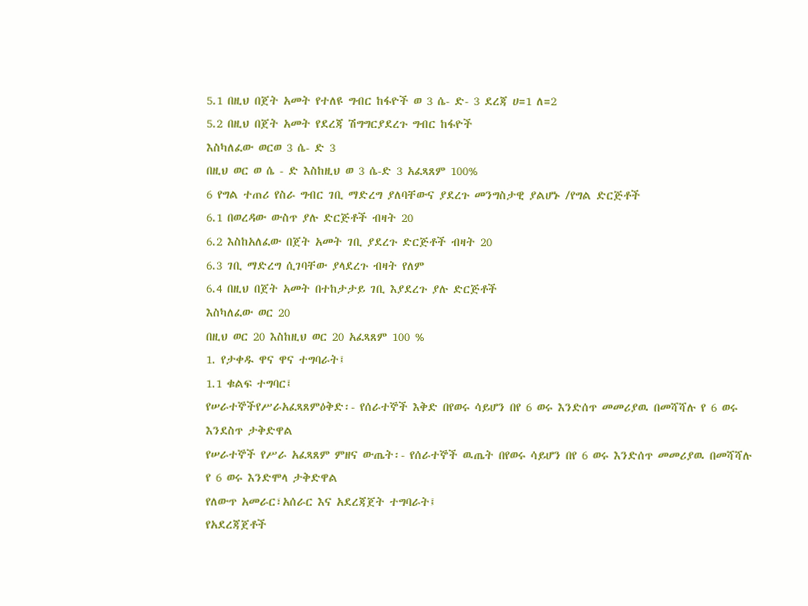5.1 በዚህ በጀት አመት የተለዩ ግብር ከፋዮች ወ 3 ሴ- ድ- 3 ደረጃ ሀ=1 ለ=2
5.2 በዚህ በጀት አመት የደረጃ ሽግግርያደረጉ ግብር ከፋዮች
እስካለፈው ወርወ 3 ሴ- ድ 3
በዚህ ወር ወ ሴ - ድ እስከዚህ ወ 3 ሴ-ድ 3 አፈጻጸም 100%
6 የግል ተጠሪ የስራ ግብር ገቢ ማድረግ ያለባቸውና ያደረጉ መንግስታዊ ያልሆኑ /የግል ድርጅቶች
6.1 በወረዳው ውስጥ ያሉ ድርጅቶች ብዛት 20
6.2 እስከአለፈው በጀት አመት ገቢ ያደረጉ ድርጅቶች ብዛት 20
6.3 ገቢ ማድረግ ሲገባቸው ያላደረጉ ብዛት የለም
6.4 በዚህ በጀት አመት በተከታታይ ገቢ እያደረጉ ያሉ ድርጅቶች
እስካለፈው ወር 20
በዚህ ወር 20 እስከዚህ ወር 20 አፈጻጸም 100 %
1. የታቀዱ ዋና ዋና ተግባራት፤
1.1 ቁልፍ ተግባር፤
የሠራተኞችየሥራአፈጻጸምዕቅድ፡- የሰራተኞች እቅድ በየወሩ ሳይሆን በየ 6 ወሩ እንድሰጥ መመሪያዉ በመሻሻሉ የ 6 ወሩ
እንደስጥ ታቅድዋል
የሠራተኞች የሥራ አፈጻጸም ምዘና ውጤት፡- የሰራተኞች ዉጤት በየወሩ ሳይሆን በየ 6 ወሩ እንድሰጥ መመሪያዉ በመሻሻሉ
የ 6 ወሩ እንድሞላ ታቅድዋል
የለውጥ አመራር፣አሰራር እና አደረጃጀት ተግባራት፤
የአደረጃጀቶች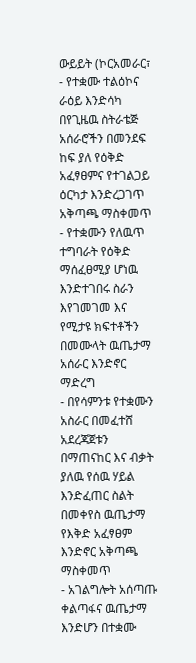ውይይት (ኮርአመራር፣
- የተቋሙ ተልዕኮና ራዕይ እንድሳካ በየጊዜዉ ስትራቴጅ አሰራሮችን በመንደፍ ከፍ ያለ የዕቅድ አፈፃፀምና የተገልጋይ
ዕርካታ እንድረጋገጥ አቅጣጫ ማስቀመጥ
- የተቋሙን የለዉጥ ተግባራት የዕቅድ ማሰፈፀሚያ ሆነዉ እንድተገበሩ ስራን እየገመገመ እና የሚታዩ ክፍተቶችን
በመሙላት ዉጤታማ አሰራር እንድኖር ማድረግ
- በየሳምንቱ የተቋሙን አስራር በመፈተሸ አደረጃጀቱን በማጠናከር እና ብቃት ያለዉ የሰዉ ሃይል እንድፈጠር ስልት
በመቀየስ ዉጤታማ የእቅድ አፈፃፀም እንድኖር አቅጣጫ ማስቀመጥ
- አገልግሎት አሰጣጡ ቀልጣፋና ዉጤታማ እንድሆን በተቋሙ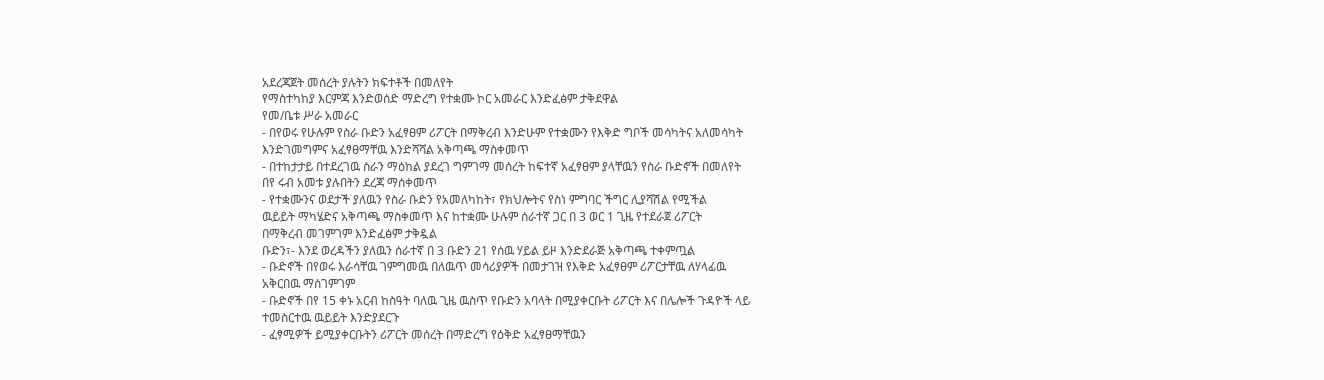አደረጃጀት መሰረት ያሉትን ክፍተቶች በመለየት
የማስተካከያ እርምጃ እንድወሰድ ማድረግ የተቋሙ ኮር አመራር እንድፈፅም ታቅደዋል
የመ/ቤቱ ሥራ አመራር
- በየወሩ የሁሉም የስራ ቡድን አፈፃፀም ሪፖርት በማቅረብ እንድሁም የተቋሙን የእቅድ ግቦች መሳካትና አለመሳካት
እንድገመግምና አፈፃፀማቸዉ እንድሻሻል አቅጣጫ ማስቀመጥ
- በተከታታይ በተደረገዉ ስራን ማዕከል ያደረገ ግምገማ መሰረት ከፍተኛ አፈፃፀም ያላቸዉን የስራ ቡድኖች በመለየት
በየ ሩብ አመቱ ያሉበትን ደረጃ ማሰቀመጥ
- የተቋሙንና ወደታች ያለዉን የስራ ቡድን የአመለካከት፣ የክህሎትና የስነ ምግባር ችግር ሊያሻሽል የሚችል
ዉይይት ማካሄድና አቅጣጫ ማስቀመጥ እና ከተቋሙ ሁሉም ሰራተኛ ጋር በ 3 ወር 1 ጊዜ የተደራጀ ሪፖርት
በማቅረብ መገምገም እንድፈፅም ታቅዷል
ቡድን፣- እንደ ወረዳችን ያለዉን ሰራተኛ በ 3 ቡድን 21 የሰዉ ሃይል ይዞ እንድደራጅ አቅጣጫ ተቀምጧል
- ቡድኖች በየወሩ እራሳቸዉ ገምግመዉ በለዉጥ መሳሪያዎች በመታገዝ የእቅድ አፈፃፀም ሪፖርታቸዉ ለሃላፊዉ
አቅርበዉ ማሰገምገም
- ቡድኖች በየ 15 ቀኑ አርብ ከስዓት ባለዉ ጊዜ ዉስጥ የቡድን አባላት በሚያቀርቡት ሪፖርት እና በሌሎች ጉዳዮች ላይ
ተመስርተዉ ዉይይት እንድያደርጉ
- ፈፃሚዎች ይሚያቀርቡትን ሪፖርት መሰረት በማድረግ የዕቅድ አፈፃፀማቸዉን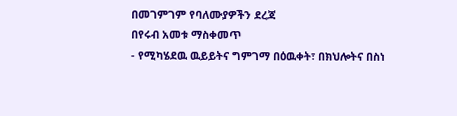በመገምገም የባለሙያዎችን ደረጃ
በየሩብ አመቱ ማስቀመጥ
- የሚካሄደዉ ዉይይትና ግምገማ በዕዉቀት፣ በክህሎትና በስነ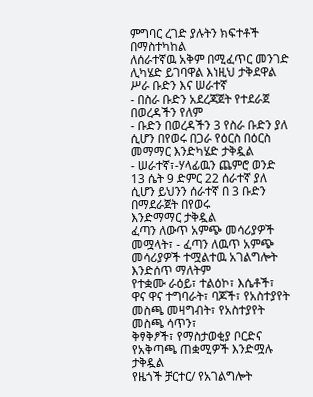ምግባር ረገድ ያሉትን ክፍተቶች በማስተካከል
ለሰራተኛዉ አቅም በሚፈጥር መንገድ ሊካሄድ ይገባዋል እነዚህ ታቅደዋል
ሥራ ቡድን እና ሠራተኛ
- በስራ ቡድን አደረጃጀት የተደራጀ በወረዳችን የለም
- ቡድን በወረዳችን 3 የስራ ቡድን ያለ ሲሆን በየወሩ በጋራ የዕርስ በዕርስ መማማር እንድካሄድ ታቅዷል
- ሠራተኛ፣-ሃላፊዉን ጨምሮ ወንድ 13 ሴት 9 ድምር 22 ሰራተኛ ያለ ሲሆን ይህንን ሰራተኛ በ 3 ቡድን በማደራጀት በየወሩ
እንድማማር ታቅዷል
ፈጣን ለውጥ አምጭ መሳሪያዎች መሟላት፣ - ፈጣን ለዉጥ አምጭ መሳሪያዎች ተሟልተዉ አገልግሎት እንድሰጥ ማለትም
የተቋሙ ራዕይ፣ ተልዕኮ፣ እሴቶች፣ ዋና ዋና ተግባራት፣ ባጆች፣ የአስተያየት መስጫ መዛግብት፣ የአስተያየት መስጫ ሳጥን፣
ቅፃቅፆች፣ የማስታወቂያ ቦርድና የአቅጣጫ ጠቋሚዎች እንድሟሉ ታቅዷል
የዜጎች ቻርተር/ የአገልግሎት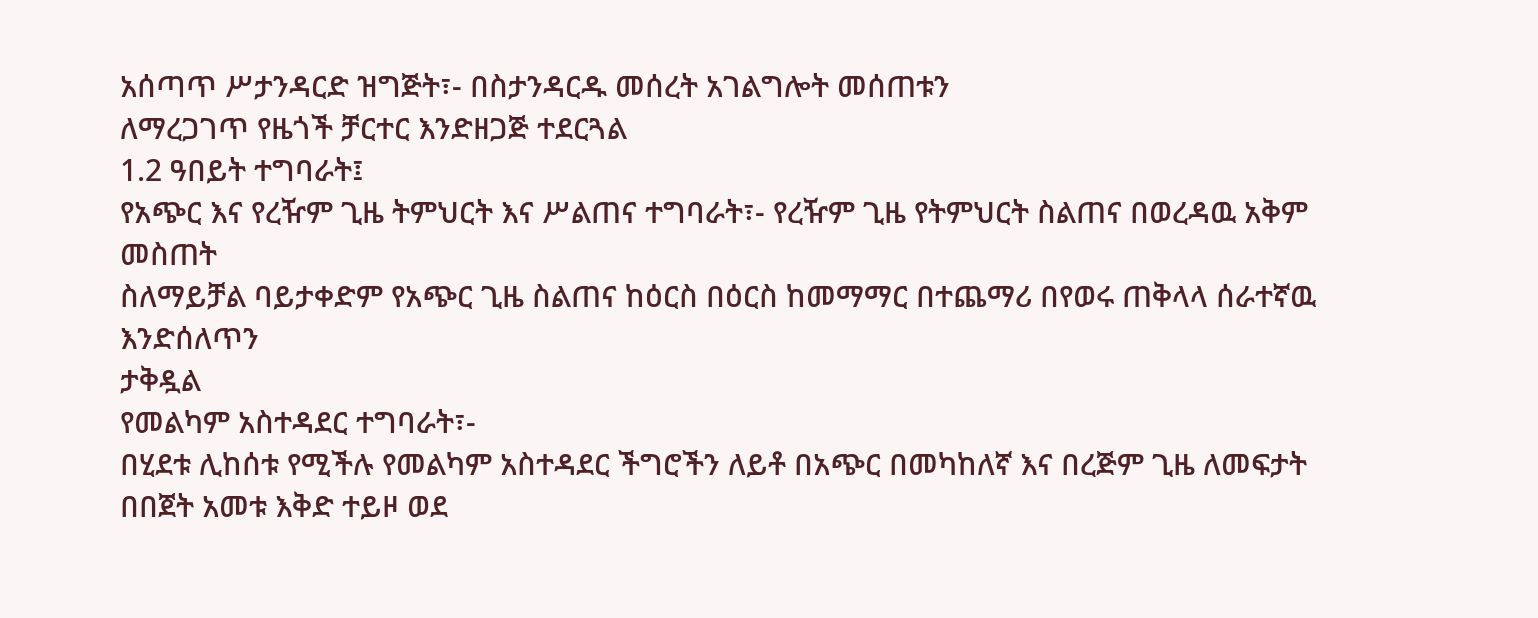አሰጣጥ ሥታንዳርድ ዝግጅት፣- በስታንዳርዱ መሰረት አገልግሎት መሰጠቱን
ለማረጋገጥ የዜጎች ቻርተር እንድዘጋጅ ተደርጓል
1.2 ዓበይት ተግባራት፤
የአጭር እና የረዥም ጊዜ ትምህርት እና ሥልጠና ተግባራት፣- የረዥም ጊዜ የትምህርት ስልጠና በወረዳዉ አቅም መስጠት
ስለማይቻል ባይታቀድም የአጭር ጊዜ ስልጠና ከዕርስ በዕርስ ከመማማር በተጨማሪ በየወሩ ጠቅላላ ሰራተኛዉ እንድሰለጥን
ታቅዷል
የመልካም አስተዳደር ተግባራት፣-
በሂደቱ ሊከሰቱ የሚችሉ የመልካም አስተዳደር ችግሮችን ለይቶ በአጭር በመካከለኛ እና በረጅም ጊዜ ለመፍታት
በበጀት አመቱ እቅድ ተይዞ ወደ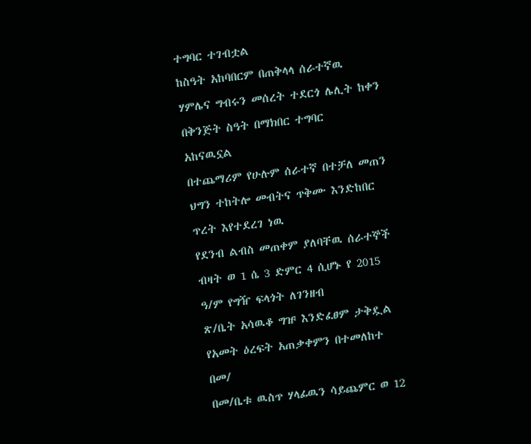ተግባር ተገብቷል
ከስዓት አከባበርም በጠቅላላ ሰራተኛዉ ሃምሌና ግብሩን መሰረት ተደርጎ ሌሊት ከቀን በቅንጅት ስዓት በማክበር ተግባር
አከናዉኗል
በተጨማሪም የሁሉም ሰራተኛ በተቻለ መጠን ህግን ተከትሎ መብትና ጥቅሙ እንድከበር ጥረት እየተደረገ ነዉ
የደንብ ልብስ መጠቀም ያለባቸዉ ሰራተኞች ብዛት ወ 1 ሴ 3 ድምር 4 ሲሆኑ የ 2015 ዓ/ም የግዥ ፍላጎት ለገንዘብ
ጽ/ቤት አሳዉቆ ግዡ እንድፈፀም ታቅዷል
የአመት ዕረፍት አጠቃቀምን በተመለከተ በመ/
በመ/ቤቱ ዉስጥ ሃላፊዉን ሳይጨምር ወ 12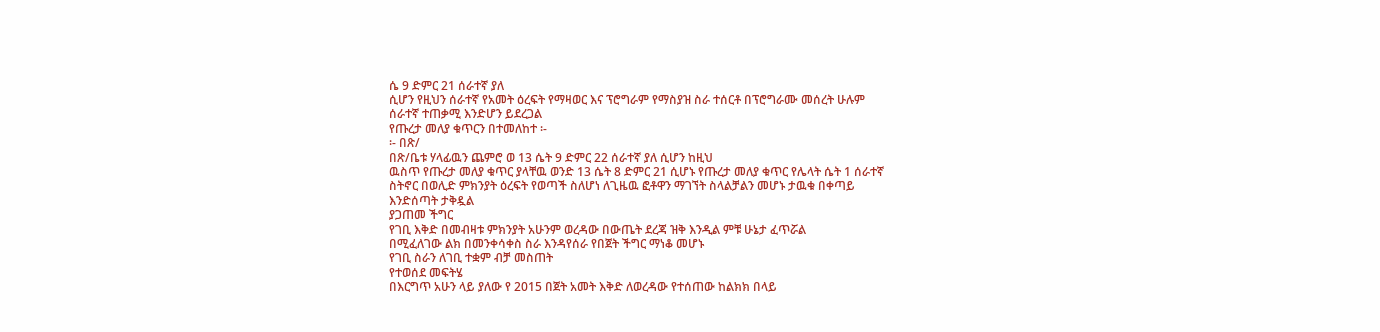ሴ 9 ድምር 21 ሰራተኛ ያለ
ሲሆን የዚህን ሰራተኛ የአመት ዕረፍት የማዛወር እና ፕሮግራም የማስያዝ ስራ ተሰርቶ በፕሮግራሙ መሰረት ሁሉም
ሰራተኛ ተጠቃሚ እንድሆን ይደረጋል
የጡረታ መለያ ቁጥርን በተመለከተ ፡-
፡- በጽ/
በጽ/ቤቱ ሃላፊዉን ጨምሮ ወ 13 ሴት 9 ድምር 22 ሰራተኛ ያለ ሲሆን ከዚህ
ዉስጥ የጡረታ መለያ ቁጥር ያላቸዉ ወንድ 13 ሴት 8 ድምር 21 ሲሆኑ የጡረታ መለያ ቁጥር የሌላት ሴት 1 ሰራተኛ
ስትኖር በወሊድ ምክንያት ዕረፍት የወጣች ስለሆነ ለጊዜዉ ፎቶዋን ማገኘት ስላልቻልን መሆኑ ታዉቁ በቀጣይ
እንድሰጣት ታቅዷል
ያጋጠመ ችግር
የገቢ እቅድ በመብዛቱ ምክንያት አሁንም ወረዳው በውጤት ደረጃ ዝቅ እንዲል ምቹ ሁኔታ ፈጥሯል
በሚፈለገው ልክ በመንቀሳቀስ ስራ እንዳየሰራ የበጀት ችግር ማነቆ መሆኑ
የገቢ ስራን ለገቢ ተቋም ብቻ መስጠት
የተወሰደ መፍትሄ
በእርግጥ አሁን ላይ ያለው የ 2015 በጀት አመት እቅድ ለወረዳው የተሰጠው ከልክክ በላይ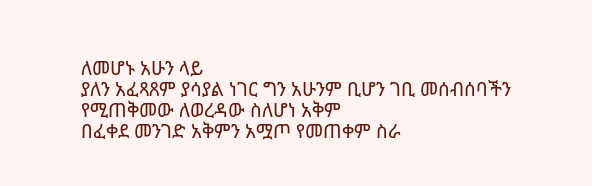ለመሆኑ አሁን ላይ
ያለን አፈጻጸም ያሳያል ነገር ግን አሁንም ቢሆን ገቢ መሰብሰባችን የሚጠቅመው ለወረዳው ስለሆነ አቅም
በፈቀደ መንገድ አቅምን አሟጦ የመጠቀም ስራ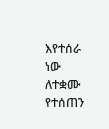እየተሰራ ነው
ለተቋሙ የተሰጠን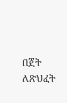በጀት ለጽህፈት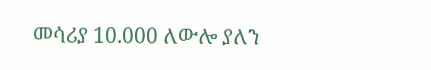መሳሪያ 10.000 ለውሎ ያለን